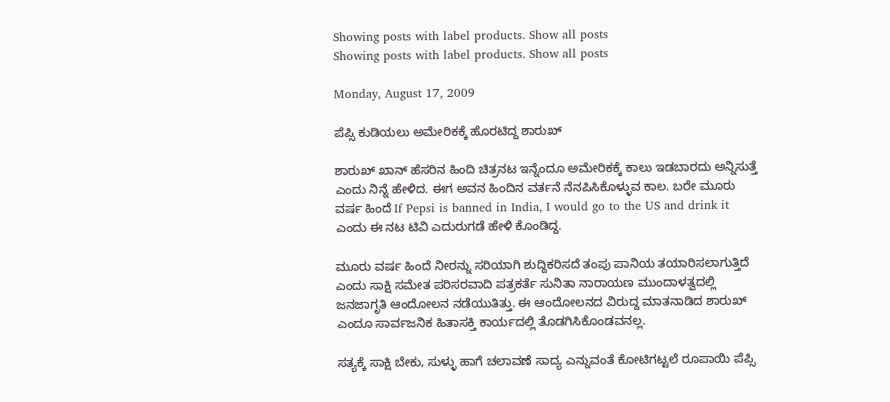Showing posts with label products. Show all posts
Showing posts with label products. Show all posts

Monday, August 17, 2009

ಪೆಪ್ಸಿ ಕುಡಿಯಲು ಅಮೇರಿಕಕ್ಕೆ ಹೊರಟಿದ್ದ ಶಾರುಖ್

ಶಾರುಖ್ ಖಾನ್ ಹೆಸರಿನ ಹಿಂದಿ ಚಿತ್ರನಟ ಇನ್ನೆಂದೂ ಅಮೇರಿಕಕ್ಕೆ ಕಾಲು ಇಡಬಾರದು ಅನ್ನಿಸುತ್ತೆ ಎಂದು ನಿನ್ನೆ ಹೇಳಿದ. ಈಗ ಅವನ ಹಿಂದಿನ ವರ್ತನೆ ನೆನಪಿಸಿಕೊಳ್ಳುವ ಕಾಲ. ಬರೇ ಮೂರು ವರ್ಷ ಹಿಂದೆ If Pepsi is banned in India, I would go to the US and drink it ಎಂದು ಈ ನಟ ಟಿವಿ ಎದುರುಗಡೆ ಹೇಳಿ ಕೊಂಡಿದ್ದ.

ಮೂರು ವರ್ಷ ಹಿಂದೆ ನೀರನ್ನು ಸರಿಯಾಗಿ ಶುದ್ದಿಕರಿಸದೆ ತಂಪು ಪಾನಿಯ ತಯಾರಿಸಲಾಗುತ್ತಿದೆ ಎಂದು ಸಾಕ್ಷಿ ಸಮೇತ ಪರಿಸರವಾದಿ ಪತ್ರಕರ್ತೆ ಸುನಿತಾ ನಾರಾಯಣ ಮುಂದಾಳತ್ವದಲ್ಲಿ ಜನಜಾಗೃತಿ ಆಂದೋಲನ ನಡೆಯುತಿತ್ತು. ಈ ಆಂದೋಲನದ ವಿರುದ್ದ ಮಾತನಾಡಿದ ಶಾರುಖ್ ಎಂದೂ ಸಾರ್ವಜನಿಕ ಹಿತಾಸಕ್ತಿ ಕಾರ್ಯದಲ್ಲಿ ತೊಡಗಿಸಿಕೊಂಡವನಲ್ಲ.

ಸತ್ಯಕ್ಕೆ ಸಾಕ್ಷಿ ಬೇಕು, ಸುಳ್ಳು ಹಾಗೆ ಚಲಾವಣೆ ಸಾದ್ಯ ಎನ್ನುವಂತೆ ಕೋಟಿಗಟ್ಟಲೆ ರೂಪಾಯಿ ಪೆಪ್ಸಿ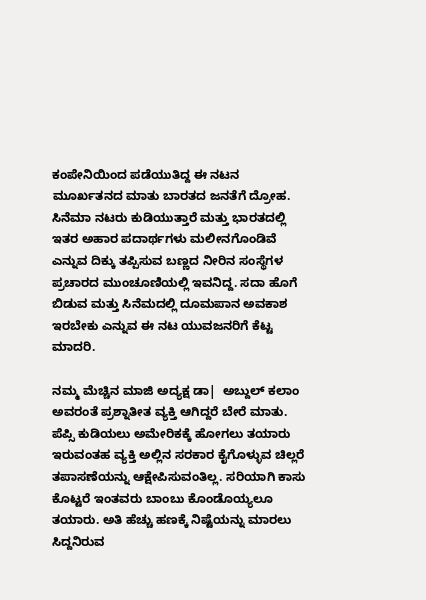ಕಂಪೇನಿಯಿಂದ ಪಡೆಯುತಿದ್ದ ಈ ನಟನ ಮೂರ್ಖತನದ ಮಾತು ಬಾರತದ ಜನತೆಗೆ ದ್ರೋಹ. ಸಿನೆಮಾ ನಟರು ಕುಡಿಯುತ್ತಾರೆ ಮತ್ತು ಭಾರತದಲ್ಲಿ ಇತರ ಅಹಾರ ಪದಾರ್ಥಗಳು ಮಲೀನಗೊಂಡಿವೆ ಎನ್ನುವ ದಿಕ್ಕು ತಪ್ಪಿಸುವ ಬಣ್ಣದ ನೀರಿನ ಸಂಸ್ಥೆಗಳ ಪ್ರಚಾರದ ಮುಂಚೂಣಿಯಲ್ಲಿ ಇವನಿದ್ದ. ಸದಾ ಹೊಗೆ ಬಿಡುವ ಮತ್ತು ಸಿನೆಮದಲ್ಲಿ ದೂಮಪಾನ ಅವಕಾಶ ಇರಬೇಕು ಎನ್ನುವ ಈ ನಟ ಯುವಜನರಿಗೆ ಕೆಟ್ಟ ಮಾದರಿ.

ನಮ್ಮ ಮೆಚ್ಚಿನ ಮಾಜಿ ಅದ್ಯಕ್ಷ ಡಾ|  ಅಬ್ದುಲ್ ಕಲಾಂ ಅವರಂತೆ ಪ್ರಶ್ನಾತೀತ ವ್ಯಕ್ತಿ ಆಗಿದ್ದರೆ ಬೇರೆ ಮಾತು.   ಪೆಪ್ಸಿ ಕುಡಿಯಲು ಅಮೇರಿಕಕ್ಕೆ ಹೋಗಲು ತಯಾರು ಇರುವಂತಹ ವ್ಯಕ್ತಿ ಅಲ್ಲಿನ ಸರಕಾರ ಕೈಗೊಳ್ಳುವ ಚಿಲ್ಲರೆ ತಪಾಸಣೆಯನ್ನು ಆಕ್ಷೇಪಿಸುವಂತಿಲ್ಲ. ಸರಿಯಾಗಿ ಕಾಸು ಕೊಟ್ಟರೆ ಇಂತವರು ಬಾಂಬು ಕೊಂಡೊಯ್ಯಲೂ ತಯಾರು. ಅತಿ ಹೆಚ್ಚು ಹಣಕ್ಕೆ ನಿಷ್ಟೆಯನ್ನು ಮಾರಲು ಸಿದ್ದನಿರುವ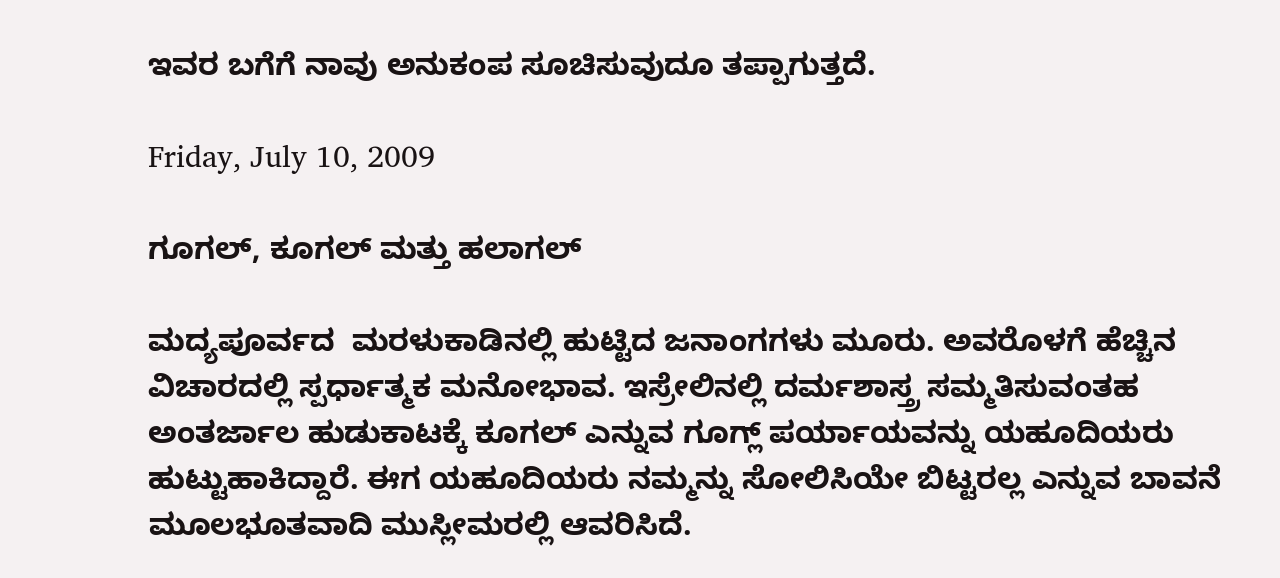ಇವರ ಬಗೆಗೆ ನಾವು ಅನುಕಂಪ ಸೂಚಿಸುವುದೂ ತಪ್ಪಾಗುತ್ತದೆ.

Friday, July 10, 2009

ಗೂಗಲ್, ಕೂಗಲ್ ಮತ್ತು ಹಲಾಗಲ್

ಮದ್ಯಪೂರ್ವದ  ಮರಳುಕಾಡಿನಲ್ಲಿ ಹುಟ್ಟಿದ ಜನಾಂಗಗಳು ಮೂರು. ಅವರೊಳಗೆ ಹೆಚ್ಚಿನ ವಿಚಾರದಲ್ಲಿ ಸ್ಪರ್ಧಾತ್ಮಕ ಮನೋಭಾವ. ಇಸ್ರೇಲಿನಲ್ಲಿ ದರ್ಮಶಾಸ್ತ್ರ ಸಮ್ಮತಿಸುವಂತಹ ಅಂತರ್ಜಾಲ ಹುಡುಕಾಟಕ್ಕೆ ಕೂಗಲ್ ಎನ್ನುವ ಗೂಗ್ಲ್ ಪರ್ಯಾಯವನ್ನು ಯಹೂದಿಯರು ಹುಟ್ಟುಹಾಕಿದ್ದಾರೆ. ಈಗ ಯಹೂದಿಯರು ನಮ್ಮನ್ನು ಸೋಲಿಸಿಯೇ ಬಿಟ್ಟರಲ್ಲ ಎನ್ನುವ ಬಾವನೆ ಮೂಲಭೂತವಾದಿ ಮುಸ್ಲೀಮರಲ್ಲಿ ಆವರಿಸಿದೆ.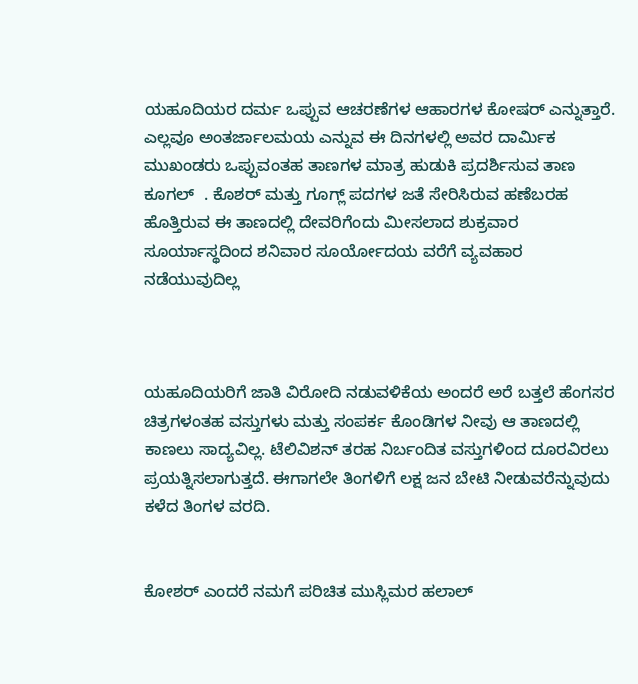ಯಹೂದಿಯರ ದರ್ಮ ಒಪ್ಪುವ ಆಚರಣೆಗಳ ಆಹಾರಗಳ ಕೋಷರ್ ಎನ್ನುತ್ತಾರೆ. ಎಲ್ಲವೂ ಅಂತರ್ಜಾಲಮಯ ಎನ್ನುವ ಈ ದಿನಗಳಲ್ಲಿ ಅವರ ದಾರ್ಮಿಕ ಮುಖಂಡರು ಒಪ್ಪುವಂತಹ ತಾಣಗಳ ಮಾತ್ರ ಹುಡುಕಿ ಪ್ರದರ್ಶಿಸುವ ತಾಣ ಕೂಗಲ್  . ಕೊಶರ್ ಮತ್ತು ಗೂಗ್ಲ್ ಪದಗಳ ಜತೆ ಸೇರಿಸಿರುವ ಹಣೆಬರಹ ಹೊತ್ತಿರುವ ಈ ತಾಣದಲ್ಲಿ ದೇವರಿಗೆಂದು ಮೀಸಲಾದ ಶುಕ್ರವಾರ ಸೂರ್ಯಾಸ್ಥದಿಂದ ಶನಿವಾರ ಸೂರ್ಯೋದಯ ವರೆಗೆ ವ್ಯವಹಾರ ನಡೆಯುವುದಿಲ್ಲ



ಯಹೂದಿಯರಿಗೆ ಜಾತಿ ವಿರೋದಿ ನಡುವಳಿಕೆಯ ಅಂದರೆ ಅರೆ ಬತ್ತಲೆ ಹೆಂಗಸರ ಚಿತ್ರಗಳಂತಹ ವಸ್ತುಗಳು ಮತ್ತು ಸಂಪರ್ಕ ಕೊಂಡಿಗಳ ನೀವು ಆ ತಾಣದಲ್ಲಿ ಕಾಣಲು ಸಾದ್ಯವಿಲ್ಲ. ಟೆಲಿವಿಶನ್ ತರಹ ನಿರ್ಬಂದಿತ ವಸ್ತುಗಳಿಂದ ದೂರವಿರಲು ಪ್ರಯತ್ನಿಸಲಾಗುತ್ತದೆ. ಈಗಾಗಲೇ ತಿಂಗಳಿಗೆ ಲಕ್ಷ ಜನ ಬೇಟಿ ನೀಡುವರೆನ್ನುವುದು ಕಳೆದ ತಿಂಗಳ ವರದಿ.


ಕೋಶರ್ ಎಂದರೆ ನಮಗೆ ಪರಿಚಿತ ಮುಸ್ಲಿಮರ ಹಲಾಲ್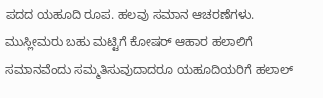ಪದದ ಯಹೂದಿ ರೂಪ. ಹಲವು ಸಮಾನ ಆಚರಣೆಗಳು. ಮುಸ್ಲೀಮರು ಬಹು ಮಟ್ಟಿಗೆ ಕೋಷರ್ ಆಹಾರ ಹಲಾಲಿಗೆ ಸಮಾನವೆಂದು ಸಮ್ಮತಿಸುವುದಾದರೂ ಯಹೂದಿಯರಿಗೆ ಹಲಾಲ್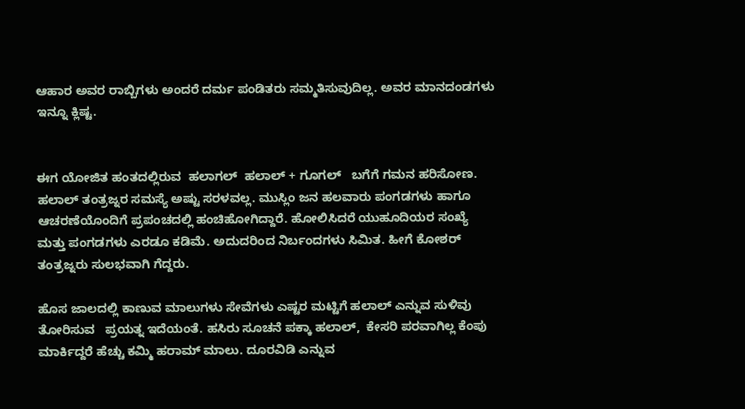ಆಹಾರ ಅವರ ರಾಬ್ಬಿಗಳು ಅಂದರೆ ದರ್ಮ ಪಂಡಿತರು ಸಮ್ಮತಿಸುವುದಿಲ್ಲ. ಅವರ ಮಾನದಂಡಗಳು ಇನ್ನೂ ಕ್ಲಿಷ್ಟ.


ಈಗ ಯೋಜಿತ ಹಂತದಲ್ಲಿರುವ  ಹಲಾಗಲ್  ಹಲಾಲ್ + ಗೂಗಲ್   ಬಗೆಗೆ ಗಮನ ಹರಿಸೋಣ. ಹಲಾಲ್ ತಂತ್ರಜ್ನರ ಸಮಸ್ಯೆ ಅಷ್ಟು ಸರಳವಲ್ಲ. ಮುಸ್ಲಿಂ ಜನ ಹಲವಾರು ಪಂಗಡಗಳು ಹಾಗೂ ಆಚರಣೆಯೊಂದಿಗೆ ಪ್ರಪಂಚದಲ್ಲಿ ಹಂಚಿಹೋಗಿದ್ದಾರೆ. ಹೋಲಿಸಿದರೆ ಯುಹೂದಿಯರ ಸಂಖ್ಯೆ ಮತ್ತು ಪಂಗಡಗಳು ಎರಡೂ ಕಡಿಮೆ. ಅದುದರಿಂದ ನಿರ್ಬಂದಗಳು ಸಿಮಿತ. ಹೀಗೆ ಕೋಶರ್ ತಂತ್ರಜ್ನರು ಸುಲಭವಾಗಿ ಗೆದ್ದರು.

ಹೊಸ ಜಾಲದಲ್ಲಿ ಕಾಣುವ ಮಾಲುಗಳು ಸೇವೆಗಳು ಎಷ್ಟರ ಮಟ್ಟಿಗೆ ಹಲಾಲ್ ಎನ್ನುವ ಸುಳಿವು ತೋರಿಸುವ   ಪ್ರಯತ್ನ ಇದೆಯಂತೆ. ಹಸಿರು ಸೂಚನೆ ಪಕ್ಕಾ ಹಲಾಲ್,  ಕೇಸರಿ ಪರವಾಗಿಲ್ಲ ಕೆಂಪು ಮಾರ್ಕಿದ್ದರೆ ಹೆಚ್ಚು ಕಮ್ಮಿ ಹರಾಮ್ ಮಾಲು. ದೂರವಿಡಿ ಎನ್ನುವ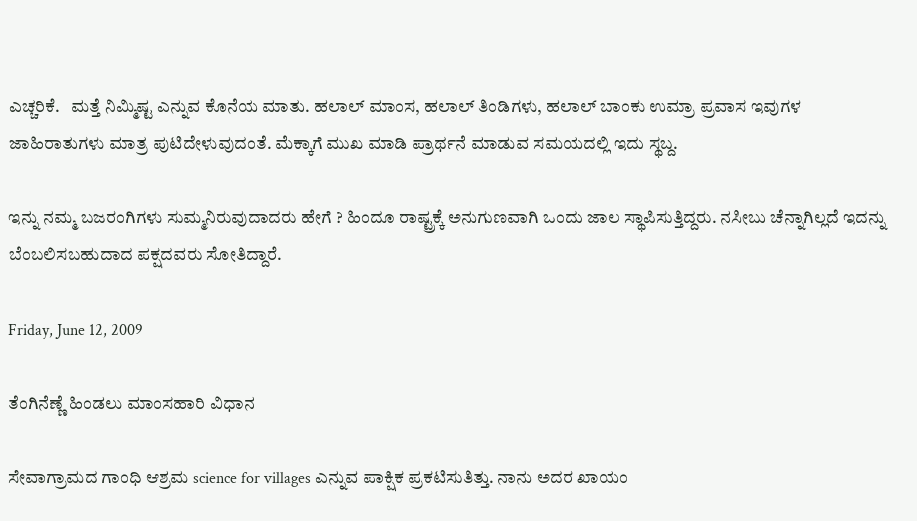ಎಚ್ಚರಿಕೆ.   ಮತ್ತೆ ನಿಮ್ಮಿಷ್ಟ ಎನ್ನುವ ಕೊನೆಯ ಮಾತು. ಹಲಾಲ್ ಮಾಂಸ, ಹಲಾಲ್ ತಿಂಡಿಗಳು, ಹಲಾಲ್ ಬಾಂಕು ಉಮ್ರಾ ಪ್ರವಾಸ ಇವುಗಳ ಜಾಹಿರಾತುಗಳು ಮಾತ್ರ ಪುಟಿದೇಳುವುದಂತೆ. ಮೆಕ್ಕಾಗೆ ಮುಖ ಮಾಡಿ ಪ್ರಾರ್ಥನೆ ಮಾಡುವ ಸಮಯದಲ್ಲಿ ಇದು ಸ್ಥಬ್ದ.

ಇನ್ನು ನಮ್ಮ ಬಜರಂಗಿಗಳು ಸುಮ್ಮನಿರುವುದಾದರು ಹೇಗೆ ? ಹಿಂದೂ ರಾಷ್ಟ್ರಕ್ಕೆ ಅನುಗುಣವಾಗಿ ಒಂದು ಜಾಲ ಸ್ಥಾಪಿಸುತ್ತಿದ್ದರು. ನಸೀಬು ಚೆನ್ನಾಗಿಲ್ಲದೆ ಇದನ್ನು ಬೆಂಬಲಿಸಬಹುದಾದ ಪಕ್ಷದವರು ಸೋತಿದ್ದಾರೆ.

Friday, June 12, 2009

ತೆಂಗಿನೆಣ್ಣೆ ಹಿಂಡಲು ಮಾಂಸಹಾರಿ ವಿಧಾನ

ಸೇವಾಗ್ರಾಮದ ಗಾಂಧಿ ಆಶ್ರಮ science for villages ಎನ್ನುವ ಪಾಕ್ಷಿಕ ಪ್ರಕಟಿಸುತಿತ್ತು. ನಾನು ಅದರ ಖಾಯಂ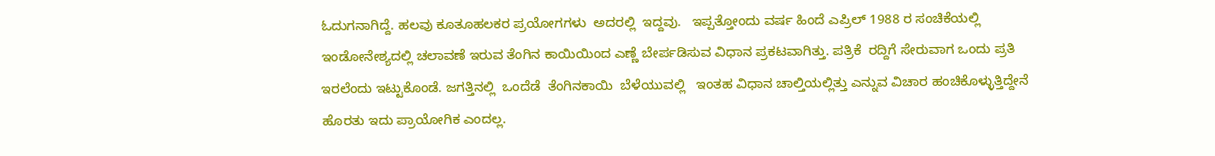ಓದುಗನಾಗಿದ್ದೆ. ಹಲವು ಕೂತೂಹಲಕರ ಪ್ರಯೋಗಗಳು  ಅದರಲ್ಲಿ  ಇದ್ದವು.   ಇಪ್ಪತ್ತೋಂದು ವರ್ಷ ಹಿಂದೆ ಎಪ್ರಿಲ್ 1988 ರ ಸಂಚಿಕೆಯಲ್ಲಿ ಇಂಡೋನೇಶ್ಯದಲ್ಲಿ ಚಲಾವಣೆ ಇರುವ ತೆಂಗಿನ ಕಾಯಿಯಿಂದ ಎಣ್ಣೆ ಬೇರ್ಪಡಿಸುವ ವಿಧಾನ ಪ್ರಕಟವಾಗಿತ್ತು. ಪತ್ರಿಕೆ  ರದ್ದಿಗೆ ಸೇರುವಾಗ ಒಂದು ಪ್ರತಿ ಇರಲೆಂದು ಇಟ್ಟುಕೊಂಡೆ. ಜಗತ್ತಿನಲ್ಲಿ  ಒಂದೆಡೆ  ತೆಂಗಿನಕಾಯಿ  ಬೆಳೆಯುವಲ್ಲಿ   ಇಂತಹ ವಿಧಾನ ಚಾಲ್ತಿಯಲ್ಲಿತ್ತು ಎನ್ನುವ ವಿಚಾರ ಹಂಚಿಕೊಳ್ಳುತ್ತಿದ್ದೇನೆ ಹೊರತು ಇದು ಪ್ರಾಯೋಗಿಕ ಎಂದಲ್ಲ.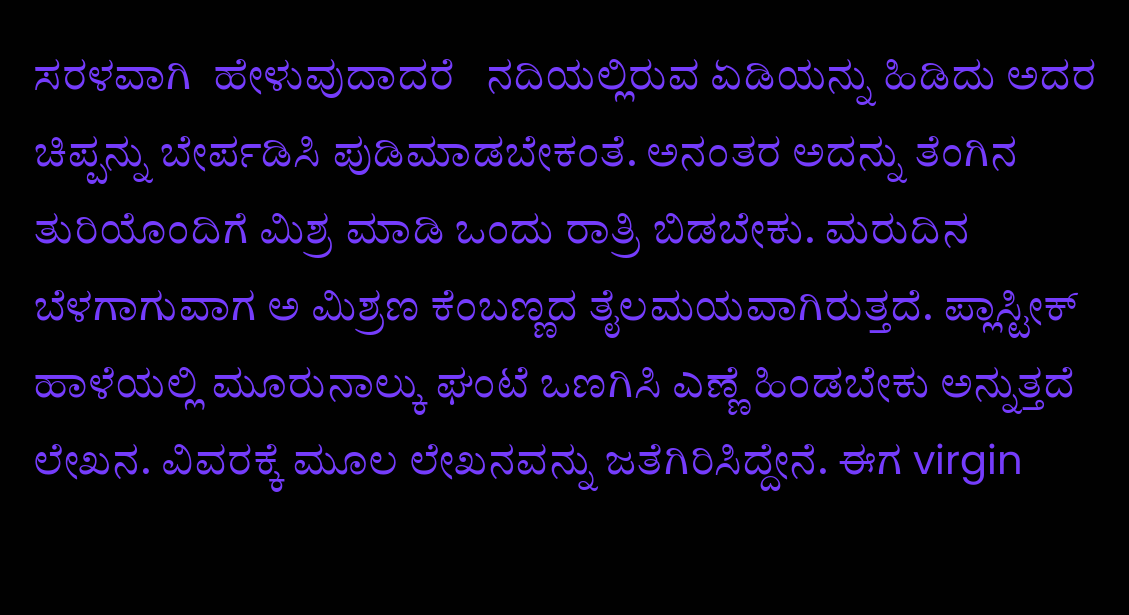ಸರಳವಾಗಿ  ಹೇಳುವುದಾದರೆ   ನದಿಯಲ್ಲಿರುವ ಏಡಿಯನ್ನು ಹಿಡಿದು ಅದರ ಚಿಪ್ಪನ್ನು ಬೇರ್ಪಡಿಸಿ ಪುಡಿಮಾಡಬೇಕಂತೆ. ಅನಂತರ ಅದನ್ನು ತೆಂಗಿನ ತುರಿಯೊಂದಿಗೆ ಮಿಶ್ರ ಮಾಡಿ ಒಂದು ರಾತ್ರಿ ಬಿಡಬೇಕು. ಮರುದಿನ ಬೆಳಗಾಗುವಾಗ ಅ ಮಿಶ್ರಣ ಕೆಂಬಣ್ಣದ ತೈಲಮಯವಾಗಿರುತ್ತದೆ. ಪ್ಲಾಸ್ಟೀಕ್ ಹಾಳೆಯಲ್ಲಿ ಮೂರುನಾಲ್ಕು ಘಂಟೆ ಒಣಗಿಸಿ ಎಣ್ಣೆ ಹಿಂಡಬೇಕು ಅನ್ನುತ್ತದೆ ಲೇಖನ. ವಿವರಕ್ಕೆ ಮೂಲ ಲೇಖನವನ್ನು ಜತೆಗಿರಿಸಿದ್ದೇನೆ. ಈಗ virgin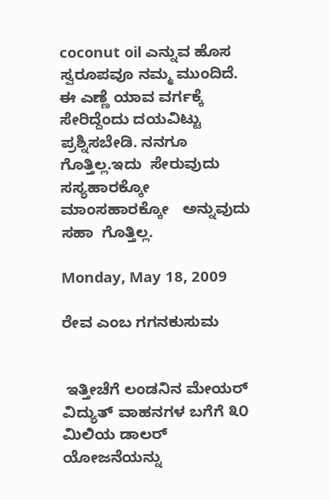coconut oil ಎನ್ನುವ ಹೊಸ ಸ್ವರೂಪವೂ ನಮ್ಮ ಮುಂದಿದೆ. ಈ ಎಣ್ಣೆ ಯಾವ ವರ್ಗಕ್ಕೆ ಸೇರಿದ್ದೆಂದು ದಯವಿಟ್ಟು ಪ್ರಶ್ನಿಸಬೇಡಿ. ನನಗೂ ಗೊತ್ತಿಲ್ಲ.ಇದು  ಸೇರುವುದು   ಸಸ್ಯಹಾರಕ್ಕೋ   ಮಾಂಸಹಾರಕ್ಕೋ   ಅನ್ನುವುದು  ಸಹಾ  ಗೊತ್ತಿಲ್ಲ.

Monday, May 18, 2009

ರೇವ ಎಂಬ ಗಗನಕುಸುಮ


 ಇತ್ತೀಚೆಗೆ ಲಂಡನಿನ ಮೇಯರ್ ವಿದ್ಯುತ್ ವಾಹನಗಳ ಬಗೆಗೆ ೩೦ ಮಿಲಿಯ ಡಾಲರ್ ಯೋಜನೆಯನ್ನು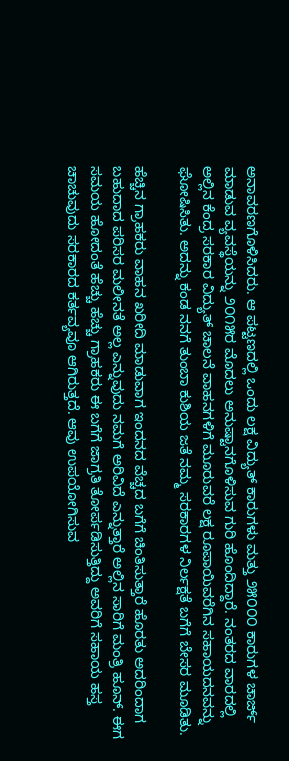ಅನಾವರಣಗೊಳಿಸಿದರು. ಆ ಪಟ್ಟಣದಲ್ಲಿ ಒಂದು ಲಕ್ಷ ವಿದ್ಯುತ್ ಕಾರುಗಳು ಮತ್ತು ೨೫೦೦೦ ಕಾರುಗಳ ಚಾರ್ಜ್ ಮಾಡುವ ವ್ಯವಸ್ಥೆಯನ್ನು ೨೦೧೫ರ ಮೊದಲು ಅನುಷ್ಟಾನಗೊಳಿಸುವ ಗುರಿ ಹೊಂದಿದ್ದಾರೆ. ನಂತರದ ವಾರದಲ್ಲಿ ಅಲ್ಲಿನ ಕೆಂದ್ರ ಸರಕಾರ ವಿದ್ಯುತ್ ಚಾಲನೆ ವಾಹನಗಳಿಗೆ ಮೂರುವರೆ ಲಕ್ಷ ರೂಪಾಯಿವರೆಗಿನ ಸಹಾಯದನವನ್ನು ಘೋಷಿಸಿತು. ಅದನ್ನು ಕಂಡ ನನಗೆ ತುಂಬಾ ಕುಶಿಯ ಜತೆ ನಮ್ಮ ಸರಕಾರಗಳ ನಿರ್ಲಕ್ಷತೆ ಬಗೆಗೆ ಬೇಸರ ಮೂಡಿತು.

ಹೆಚ್ಚಿನ ಗ್ರಾಹಕರು ವಾಹನ ಖರೀದಿ ಮಾಡುವಾಗ ಇಂದನದ ವೆಚ್ಚದ ಬಗೆಗೆ ಚಿಂತಿಸುತ್ತಾರೆ ಹೊರತು ಅದರಿಂದಾಗ ಬಹುದಾದ ಪರಿಸರ ಮಲೀನತೆ ಅಲ್ಲ ಎನ್ನುವುದು ನಮಗೆ ಅರಿವಿದೆ ಎನ್ನುತ್ತಾರೆ ಅಲ್ಲಿನ ಸಾರಿಗೆ ಮಂತ್ರಿ ಹೂನ್. ಈಗ ಸಮಯ ಹೋದಂತೆ ಹೆಚ್ಚು ಹೆಚ್ಚು ಗ್ರಾಹಕರು ಈ ಬಗೆಗೆ ಜಾಗ್ರತಿ ತೋರ್ಪಡಿಸುತ್ತಿದ್ದು ಅವರಿಗೆ ಸಹಾಯ ಹಸ್ತ ಚಾಚುವುದು ಸರಕಾರದ ಕರ್ತವ್ಯವೂ ಆಗಿರುತ್ತದೆ. ಆವು ಉಪಯೋಗಿಸುವ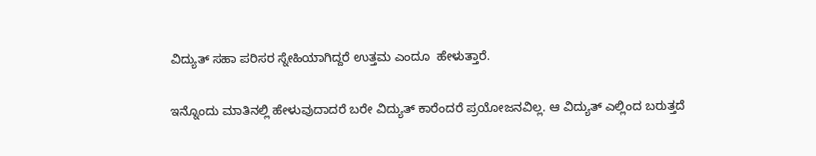ವಿದ್ಯುತ್ ಸಹಾ ಪರಿಸರ ಸ್ನೇಹಿಯಾಗಿದ್ದರೆ ಉತ್ತಮ ಎಂದೂ  ಹೇಳುತ್ತಾರೆ.

ಇನ್ನೊಂದು ಮಾತಿನಲ್ಲಿ ಹೇಳುವುದಾದರೆ ಬರೇ ವಿದ್ಯುತ್ ಕಾರೆಂದರೆ ಪ್ರಯೋಜನವಿಲ್ಲ. ಆ ವಿದ್ಯುತ್ ಎಲ್ಲಿಂದ ಬರುತ್ತದೆ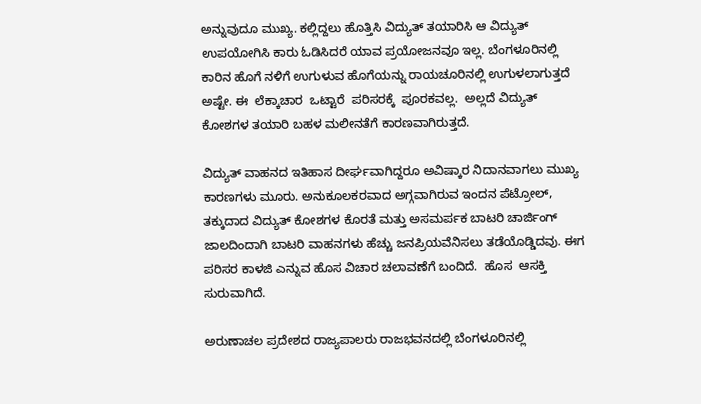ಅನ್ನುವುದೂ ಮುಖ್ಯ. ಕಲ್ಲಿದ್ದಲು ಹೊತ್ತಿಸಿ ವಿದ್ಯುತ್ ತಯಾರಿಸಿ ಆ ವಿದ್ಯುತ್ ಉಪಯೋಗಿಸಿ ಕಾರು ಓಡಿಸಿದರೆ ಯಾವ ಪ್ರಯೋಜನವೂ ಇಲ್ಲ. ಬೆಂಗಳೂರಿನಲ್ಲಿ ಕಾರಿನ ಹೊಗೆ ನಳಿಗೆ ಉಗುಳುವ ಹೊಗೆಯನ್ನು ರಾಯಚೂರಿನಲ್ಲಿ ಉಗುಳಲಾಗುತ್ತದೆ ಅಷ್ಟೇ. ಈ  ಲೆಕ್ಕಾಚಾರ  ಒಟ್ಟಾರೆ  ಪರಿಸರಕ್ಕೆ  ಪೂರಕವಲ್ಲ.  ಅಲ್ಲದೆ ವಿದ್ಯುತ್ ಕೋಶಗಳ ತಯಾರಿ ಬಹಳ ಮಲೀನತೆಗೆ ಕಾರಣವಾಗಿರುತ್ತದೆ.

ವಿದ್ಯುತ್ ವಾಹನದ ಇತಿಹಾಸ ದೀರ್ಘವಾಗಿದ್ದರೂ ಅವಿಷ್ಕಾರ ನಿದಾನವಾಗಲು ಮುಖ್ಯ ಕಾರಣಗಳು ಮೂರು. ಅನುಕೂಲಕರವಾದ ಅಗ್ಗವಾಗಿರುವ ಇಂದನ ಪೆಟ್ರೋಲ್, ತಕ್ಕುದಾದ ವಿದ್ಯುತ್ ಕೋಶಗಳ ಕೊರತೆ ಮತ್ತು ಅಸಮರ್ಪಕ ಬಾಟರಿ ಚಾರ್ಜಿಂಗ್ ಜಾಲದಿಂದಾಗಿ ಬಾಟರಿ ವಾಹನಗಳು ಹೆಚ್ಚು ಜನಪ್ರಿಯವೆನಿಸಲು ತಡೆಯೊಡ್ಡಿದವು. ಈಗ ಪರಿಸರ ಕಾಳಜಿ ಎನ್ನುವ ಹೊಸ ವಿಚಾರ ಚಲಾವಣೆಗೆ ಬಂದಿದೆ.  ಹೊಸ  ಆಸಕ್ತಿ ಸುರುವಾಗಿದೆ.

ಅರುಣಾಚಲ ಪ್ರದೇಶದ ರಾಜ್ಯಪಾಲರು ರಾಜಭವನದಲ್ಲಿ ಬೆಂಗಳೂರಿನಲ್ಲಿ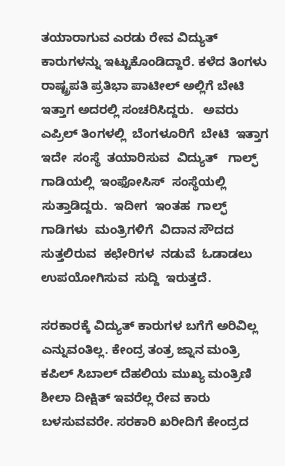ತಯಾರಾಗುವ ಎರಡು ರೇವ ವಿದ್ಯುತ್ ಕಾರುಗಳನ್ನು ಇಟ್ಟುಕೊಂಡಿದ್ದಾರೆ. ಕಳೆದ ತಿಂಗಳು ರಾಷ್ಟ್ರಪತಿ ಪ್ರತಿಭಾ ಪಾಟೀಲ್ ಅಲ್ಲಿಗೆ ಬೇಟಿ ಇತ್ತಾಗ ಅದರಲ್ಲಿ ಸಂಚರಿಸಿದ್ದರು.   ಅವರು  ಎಪ್ರಿಲ್ ತಿಂಗಳಲ್ಲಿ  ಬೆಂಗಳೂರಿಗೆ  ಬೇಟಿ  ಇತ್ತಾಗ  ಇದೇ  ಸಂಸ್ಥೆ  ತಯಾರಿಸುವ  ವಿದ್ಯುತ್   ಗಾಲ್ಫ್ ಗಾಡಿಯಲ್ಲಿ  ಇಂಫೋಸಿಸ್  ಸಂಸ್ಥೆಯಲ್ಲಿ  ಸುತ್ತಾಡಿದ್ದರು.  ಇದೀಗ  ಇಂತಹ  ಗಾಲ್ಫ್  ಗಾಡಿಗಳು  ಮಂತ್ರಿಗಳಿಗೆ  ವಿದಾನ ಸೌದದ  ಸುತ್ತಲಿರುವ  ಕಛೇರಿಗಳ  ನಡುವೆ  ಓಡಾಡಲು  ಉಪಯೋಗಿಸುವ  ಸುದ್ದಿ  ಇರುತ್ತದೆ.

ಸರಕಾರಕ್ಕೆ ವಿದ್ಯುತ್ ಕಾರುಗಳ ಬಗೆಗೆ ಅರಿವಿಲ್ಲ ಎನ್ನುವಂತಿಲ್ಲ. ಕೇಂದ್ರ ತಂತ್ರ ಜ್ನಾನ ಮಂತ್ರಿ ಕಪಿಲ್ ಸಿಬಾಲ್ ದೆಹಲಿಯ ಮುಖ್ಯ ಮಂತ್ರಿಣಿ ಶೀಲಾ ದೀಕ್ಷಿತ್ ಇವರೆಲ್ಲ ರೇವ ಕಾರು ಬಳಸುವವರೇ. ಸರಕಾರಿ ಖರೀದಿಗೆ ಕೇಂದ್ರದ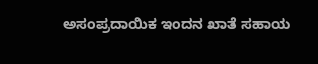ಅಸಂಪ್ರದಾಯಿಕ ಇಂದನ ಖಾತೆ ಸಹಾಯ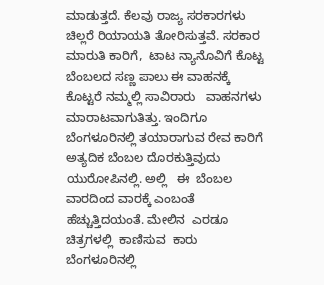ಮಾಡುತ್ತದೆ. ಕೆಲವು ರಾಜ್ಯ ಸರಕಾರಗಳು ಚಿಲ್ಲರೆ ರಿಯಾಯತಿ ತೋರಿಸುತ್ತವೆ. ಸರಕಾರ ಮಾರುತಿ ಕಾರಿಗೆ,  ಟಾಟ ನ್ಯಾನೊವಿಗೆ ಕೊಟ್ಟ ಬೆಂಬಲದ ಸಣ್ಣ ಪಾಲು ಈ ವಾಹನಕ್ಕೆ ಕೊಟ್ಟರೆ ನಮ್ಮಲ್ಲಿ ಸಾವಿರಾರು   ವಾಹನಗಳು    ಮಾರಾಟವಾಗುತಿತ್ತು. ಇಂದಿಗೂ ಬೆಂಗಳೂರಿನಲ್ಲಿ ತಯಾರಾಗುವ ರೇವ ಕಾರಿಗೆ ಅತ್ಯದಿಕ ಬೆಂಬಲ ದೊರಕುತ್ತಿವುದು   ಯುರೋಪಿನಲ್ಲಿ. ಅಲ್ಲಿ   ಈ  ಬೆಂಬಲ ವಾರದಿಂದ ವಾರಕ್ಕೆ ಎಂಬಂತೆ ಹೆಚ್ಚುತ್ತಿದಯಂತೆ. ಮೇಲಿನ  ಎರಡೂ ಚಿತ್ರಗಳಲ್ಲಿ  ಕಾಣಿಸುವ  ಕಾರು  ಬೆಂಗಳೂರಿನಲ್ಲಿ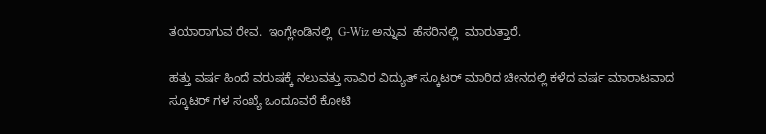ತಯಾರಾಗುವ ರೇವ.  ಇಂಗ್ಲೇಂಡಿನಲ್ಲಿ  G-Wiz ಅನ್ನುವ  ಹೆಸರಿನಲ್ಲಿ  ಮಾರುತ್ತಾರೆ.

ಹತ್ತು ವರ್ಷ ಹಿಂದೆ ವರುಷಕ್ಕೆ ನಲುವತ್ತು ಸಾವಿರ ವಿದ್ಯುತ್ ಸ್ಕೂಟರ್ ಮಾರಿದ ಚೀನದಲ್ಲಿ ಕಳೆದ ವರ್ಷ ಮಾರಾಟವಾದ ಸ್ಕೂಟರ್ ಗಳ ಸಂಖ್ಯೆ ಒಂದೂವರೆ ಕೋಟಿ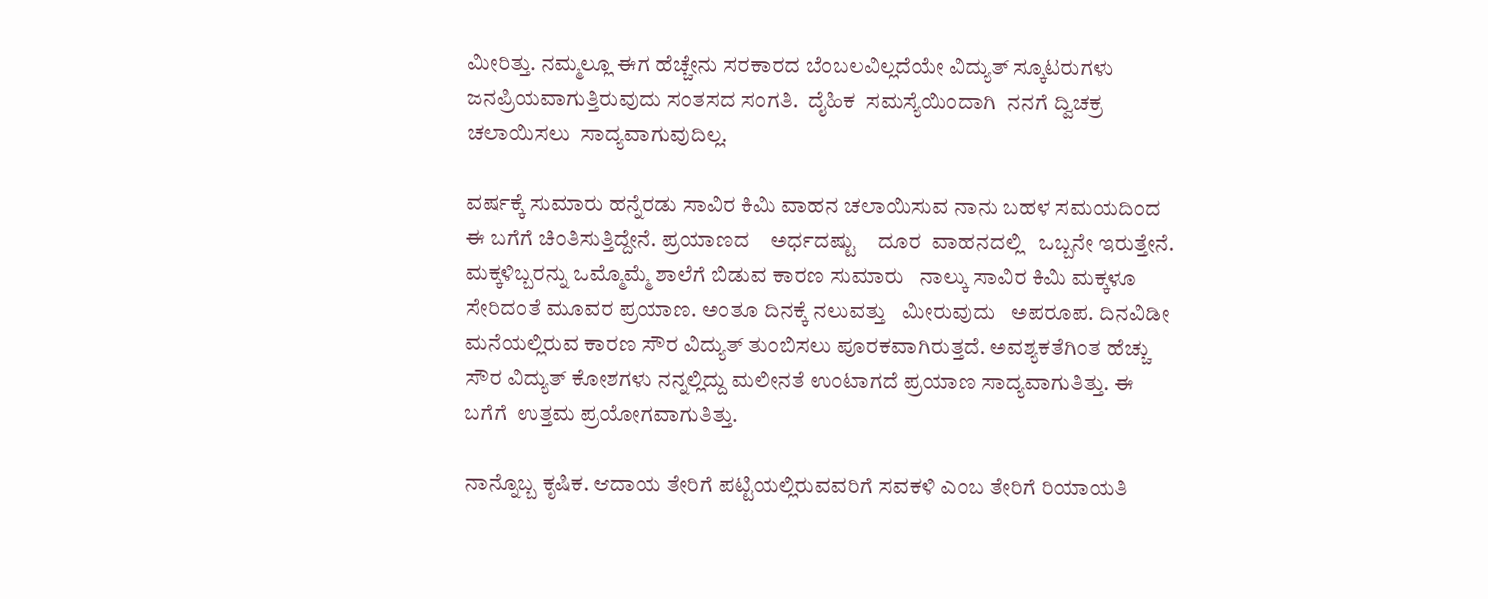ಮೀರಿತ್ತು. ನಮ್ಮಲ್ಲೂ ಈಗ ಹೆಚ್ಚೇನು ಸರಕಾರದ ಬೆಂಬಲವಿಲ್ಲದೆಯೇ ವಿದ್ಯುತ್ ಸ್ಕೂಟರುಗಳು        ಜನಪ್ರಿಯವಾಗುತ್ತಿರುವುದು ಸಂತಸದ ಸಂಗತಿ.  ದೈಹಿಕ  ಸಮಸ್ಯೆಯಿಂದಾಗಿ  ನನಗೆ ದ್ವಿಚಕ್ರ ಚಲಾಯಿಸಲು  ಸಾದ್ಯವಾಗುವುದಿಲ್ಲ.

ವರ್ಷಕ್ಕೆ ಸುಮಾರು ಹನ್ನೆರಡು ಸಾವಿರ ಕಿಮಿ ವಾಹನ ಚಲಾಯಿಸುವ ನಾನು ಬಹಳ ಸಮಯದಿಂದ ಈ ಬಗೆಗೆ ಚಿಂತಿಸುತ್ತಿದ್ದೇನೆ. ಪ್ರಯಾಣದ    ಅರ್ಧದಷ್ಟು    ದೂರ  ವಾಹನದಲ್ಲಿ   ಒಬ್ಬನೇ ಇರುತ್ತೇನೆ. ಮಕ್ಕಳಿಬ್ಬರನ್ನು ಒಮ್ಮೊಮ್ಮೆ ಶಾಲೆಗೆ ಬಿಡುವ ಕಾರಣ ಸುಮಾರು   ನಾಲ್ಕು ಸಾವಿರ ಕಿಮಿ ಮಕ್ಕಳೂ ಸೇರಿದಂತೆ ಮೂವರ ಪ್ರಯಾಣ. ಅಂತೂ ದಿನಕ್ಕೆ ನಲುವತ್ತು   ಮೀರುವುದು   ಅಪರೂಪ. ದಿನವಿಡೀ ಮನೆಯಲ್ಲಿರುವ ಕಾರಣ ಸೌರ ವಿದ್ಯುತ್ ತುಂಬಿಸಲು ಪೂರಕವಾಗಿರುತ್ತದೆ. ಅವಶ್ಯಕತೆಗಿಂತ ಹೆಚ್ಚು ಸೌರ ವಿದ್ಯುತ್ ಕೋಶಗಳು ನನ್ನಲ್ಲಿದ್ದು ಮಲೀನತೆ ಉಂಟಾಗದೆ ಪ್ರಯಾಣ ಸಾದ್ಯವಾಗುತಿತ್ತು. ಈ ಬಗೆಗೆ  ಉತ್ತಮ ಪ್ರಯೋಗವಾಗುತಿತ್ತು.

ನಾನ್ನೊಬ್ಬ ಕೃಷಿಕ. ಆದಾಯ ತೇರಿಗೆ ಪಟ್ಟಿಯಲ್ಲಿರುವವರಿಗೆ ಸವಕಳಿ ಎಂಬ ತೇರಿಗೆ ರಿಯಾಯತಿ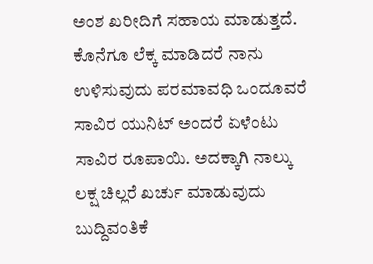ಅಂಶ ಖರೀದಿಗೆ ಸಹಾಯ ಮಾಡುತ್ತದೆ. ಕೊನೆಗೂ ಲೆಕ್ಕ ಮಾಡಿದರೆ ನಾನು ಉಳಿಸುವುದು ಪರಮಾವಧಿ ಒಂದೂವರೆ ಸಾವಿರ ಯುನಿಟ್ ಅಂದರೆ ಏಳೆಂಟು ಸಾವಿರ ರೂಪಾಯಿ. ಅದಕ್ಕಾಗಿ ನಾಲ್ಕು ಲಕ್ಷ ಚಿಲ್ಲರೆ ಖರ್ಚು ಮಾಡುವುದು ಬುದ್ದಿವಂತಿಕೆ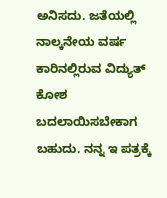ಅನಿಸದು. ಜತೆಯಲ್ಲಿ ನಾಲ್ಕನೇಯ ವರ್ಷ ಕಾರಿನಲ್ಲಿರುವ ವಿದ್ಯುತ್ ಕೋಶ ಬದಲಾಯಿಸಬೇಕಾಗ ಬಹುದು. ನನ್ನ ಇ ಪತ್ರಕ್ಕೆ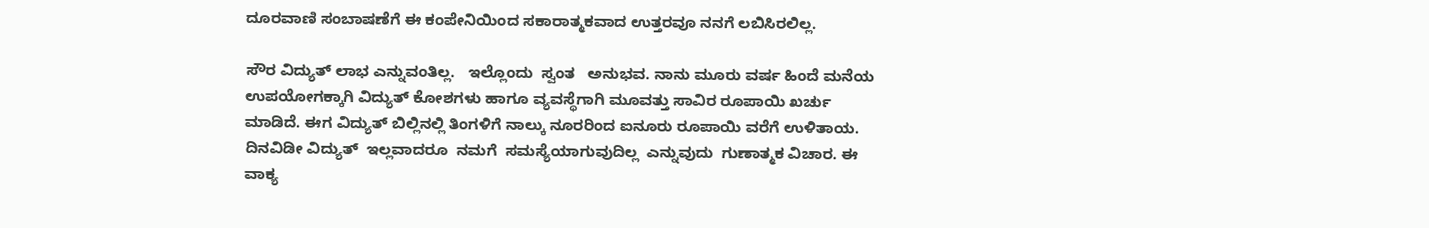ದೂರವಾಣಿ ಸಂಬಾಷಣೆಗೆ ಈ ಕಂಪೇನಿಯಿಂದ ಸಕಾರಾತ್ಮಕವಾದ ಉತ್ತರವೂ ನನಗೆ ಲಬಿಸಿರಲಿಲ್ಲ.

ಸೌರ ವಿದ್ಯುತ್ ಲಾಭ ಎನ್ನುವಂತಿಲ್ಲ.   ಇಲ್ಲೊಂದು  ಸ್ವಂತ   ಅನುಭವ. ನಾನು ಮೂರು ವರ್ಷ ಹಿಂದೆ ಮನೆಯ ಉಪಯೋಗಕ್ಕಾಗಿ ವಿದ್ಯುತ್ ಕೋಶಗಳು ಹಾಗೂ ವ್ಯವಸ್ಥೆಗಾಗಿ ಮೂವತ್ತು ಸಾವಿರ ರೂಪಾಯಿ ಖರ್ಚು ಮಾಡಿದೆ. ಈಗ ವಿದ್ಯುತ್ ಬಿಲ್ಲಿನಲ್ಲಿ ತಿಂಗಳಿಗೆ ನಾಲ್ಕು ನೂರರಿಂದ ಐನೂರು ರೂಪಾಯಿ ವರೆಗೆ ಉಳಿತಾಯ. ದಿನವಿಡೀ ವಿದ್ಯುತ್  ಇಲ್ಲವಾದರೂ  ನಮಗೆ  ಸಮಸ್ಯೆಯಾಗುವುದಿಲ್ಲ  ಎನ್ನುವುದು  ಗುಣಾತ್ಮಕ ವಿಚಾರ. ಈ  ವಾಕ್ಯ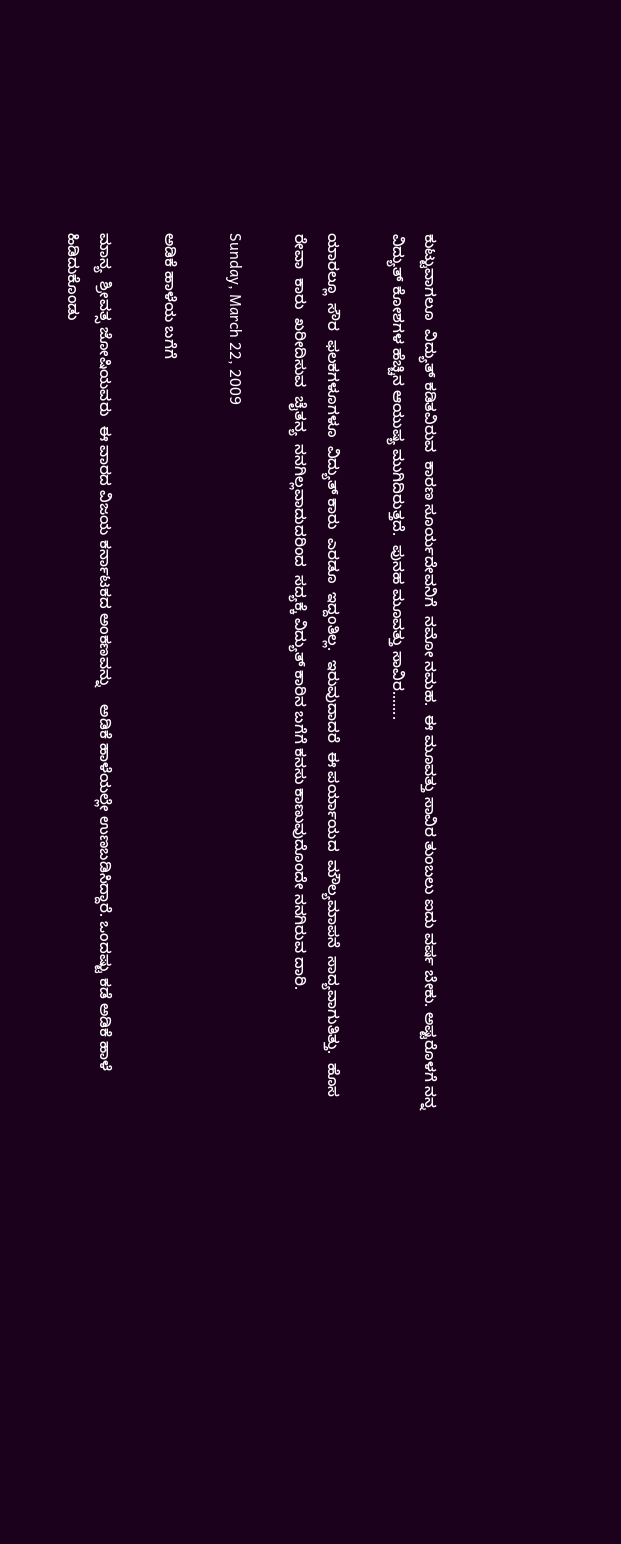ಕುಟ್ಟುವಾಗಲೂ  ವಿದ್ಯುತ್ ಕಡಿತವಿರುವ  ಕಾರಣ ಸೂರ್ಯದೇವನಿಗೆ  ನಮೋ ನಮಹ.  ಈ ಮೂವತ್ತು ಸಾವಿರ ತುಂಬಲು ಐದು ವರ್ಷ ಬೇಕು. ಅಷ್ಟರೊಳಗೆ ನನ್ನ ವಿದ್ಯುತ್ ಕೋಶಗಳ ಹೆಚ್ಚಿನ ಆಯುಷ್ಯ ಮುಗಿದಿರುತ್ತದೆ.  ಪುನಹ ಮೂವತ್ತು ಸಾವಿರ.......

ಯಾರಲ್ಲೂ  ಸೌರ  ಫಲಕಗಳೂಗಳೂ  ವಿದ್ಯುತ್ ಕಾರು  ಎರಡೂ  ಇದ್ದಂತಿಲ್ಲ.  ಇರುವುದಾದರೆ  ಈ ಪರ್ಯಾಯದ  ಮೌಲ್ಯಮಾಪನೆ  ಸಾದ್ಯವಾಗುತಿತ್ತು.  ಹೊಸ ರೇವಾ  ಕಾರು  ಖರೀದಿಸುವ  ಚೈತನ್ಯ  ನನಗಿಲ್ಲವಾದುದರಿಂದ  ಸದ್ಯಕ್ಕೆ ವಿದ್ಯುತ್ ಕಾರಿನ ಬಗೆಗೆ ಕನಸು ಕಾಣುವುದೊಂದೇ ನನಗಿರುವ ದಾರಿ.

Sunday, March 22, 2009

ಅಡಿಕೆ ಹಾಳೆಯ ಬಗೆಗೆ

ಮಾನ್ಯ  ಶ್ರೀವತ್ಸ ಜೋಷಿಯವರು  ಈ ವಾರದ ವಿಜಯ ಕರ್ನಾಟಕದ ಅಂಕಣವನ್ನು    ಅಡಿಕೆ ಹಾಳೆಯಲ್ಲೇ ಉಣಬಡಿಸಿದ್ದಾರೆ. ಒಂದಷ್ಟು ಕಡೆ ಅಡಿಕೆ ಹಾಳೆ ಹಿಡಿದುಕೊಂಡು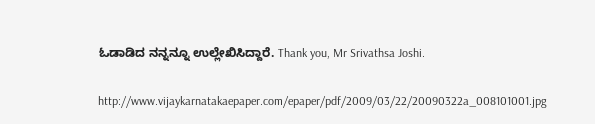ಓಡಾಡಿದ ನನ್ನನ್ನೂ ಉಲ್ಲೇಖಿಸಿದ್ದಾರೆ. Thank you, Mr Srivathsa Joshi.

http://www.vijaykarnatakaepaper.com/epaper/pdf/2009/03/22/20090322a_008101001.jpg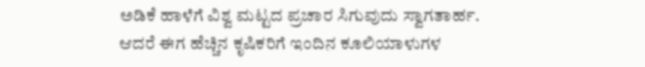ಅಡಿಕೆ ಹಾಳೆಗೆ ವಿಶ್ವ ಮಟ್ಟದ ಪ್ರಚಾರ ಸಿಗುವುದು ಸ್ವಾಗತಾರ್ಹ. ಆದರೆ ಈಗ ಹೆಚ್ಚಿನ ಕೃಷಿಕರಿಗೆ ಇಂದಿನ ಕೂಲಿಯಾಳುಗಳ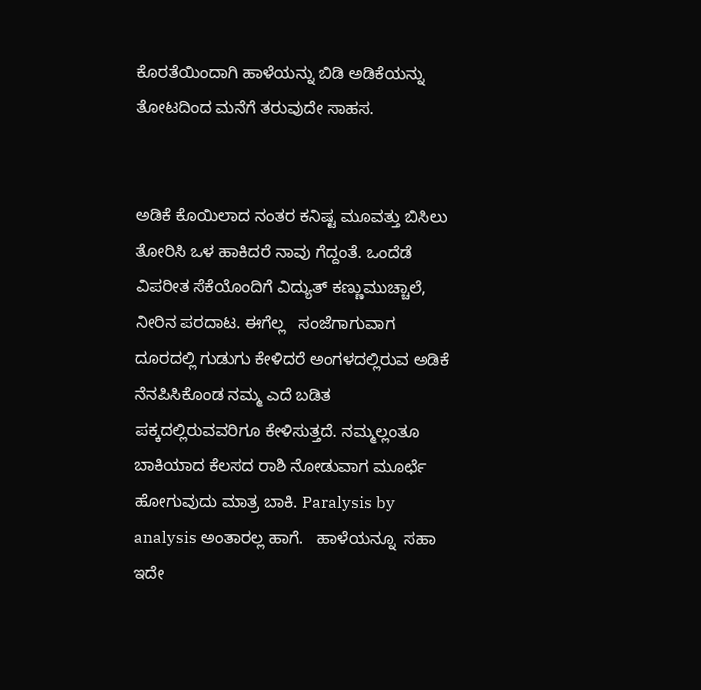ಕೊರತೆಯಿಂದಾಗಿ ಹಾಳೆಯನ್ನು ಬಿಡಿ ಅಡಿಕೆಯನ್ನು ತೋಟದಿಂದ ಮನೆಗೆ ತರುವುದೇ ಸಾಹಸ.


ಅಡಿಕೆ ಕೊಯಿಲಾದ ನಂತರ ಕನಿಷ್ಟ ಮೂವತ್ತು ಬಿಸಿಲು ತೋರಿಸಿ ಒಳ ಹಾಕಿದರೆ ನಾವು ಗೆದ್ದಂತೆ. ಒಂದೆಡೆ ವಿಪರೀತ ಸೆಕೆಯೊಂದಿಗೆ ವಿದ್ಯುತ್ ಕಣ್ಣುಮುಚ್ಚಾಲೆ, ನೀರಿನ ಪರದಾಟ. ಈಗೆಲ್ಲ   ಸಂಜೆಗಾಗುವಾಗ ದೂರದಲ್ಲಿ ಗುಡುಗು ಕೇಳಿದರೆ ಅಂಗಳದಲ್ಲಿರುವ ಅಡಿಕೆ ನೆನಪಿಸಿಕೊಂಡ ನಮ್ಮ ಎದೆ ಬಡಿತ ಪಕ್ಕದಲ್ಲಿರುವವರಿಗೂ ಕೇಳಿಸುತ್ತದೆ. ನಮ್ಮಲ್ಲಂತೂ ಬಾಕಿಯಾದ ಕೆಲಸದ ರಾಶಿ ನೋಡುವಾಗ ಮೂರ್ಛೆ  ಹೋಗುವುದು ಮಾತ್ರ ಬಾಕಿ. Paralysis by analysis ಅಂತಾರಲ್ಲ ಹಾಗೆ.   ಹಾಳೆಯನ್ನೂ  ಸಹಾ   ಇದೇ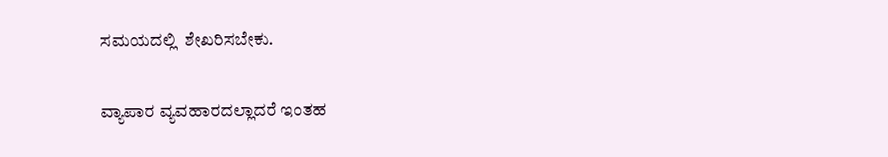ಸಮಯದಲ್ಲಿ  ಶೇಖರಿಸಬೇಕು.

ವ್ಯಾಪಾರ ವ್ಯವಹಾರದಲ್ಲಾದರೆ ಇಂತಹ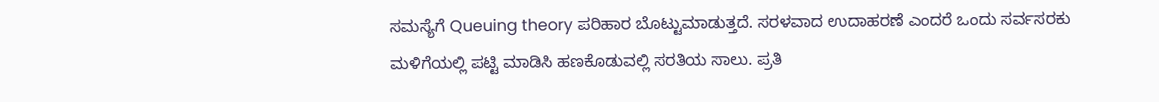ಸಮಸ್ಯೆಗೆ Queuing theory ಪರಿಹಾರ ಬೊಟ್ಟುಮಾಡುತ್ತದೆ. ಸರಳವಾದ ಉದಾಹರಣೆ ಎಂದರೆ ಒಂದು ಸರ್ವಸರಕು ಮಳಿಗೆಯಲ್ಲಿ ಪಟ್ಟಿ ಮಾಡಿಸಿ ಹಣಕೊಡುವಲ್ಲಿ ಸರತಿಯ ಸಾಲು. ಪ್ರತಿ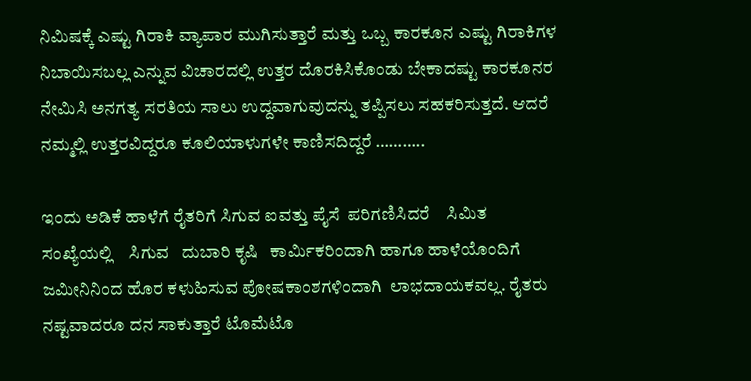ನಿಮಿಷಕ್ಕೆ ಎಷ್ಟು ಗಿರಾಕಿ ವ್ಯಾಪಾರ ಮುಗಿಸುತ್ತಾರೆ ಮತ್ತು ಒಬ್ಬ ಕಾರಕೂನ ಎಷ್ಟು ಗಿರಾಕಿಗಳ ನಿಬಾಯಿಸಬಲ್ಲ ಎನ್ನುವ ವಿಚಾರದಲ್ಲಿ ಉತ್ತರ ದೊರಕಿಸಿಕೊಂಡು ಬೇಕಾದಷ್ಟು ಕಾರಕೂನರ ನೇಮಿಸಿ ಅನಗತ್ಯ ಸರತಿಯ ಸಾಲು ಉದ್ದವಾಗುವುದನ್ನು ತಪ್ಪಿಸಲು ಸಹಕರಿಸುತ್ತದೆ. ಆದರೆ ನಮ್ಮಲ್ಲಿ ಉತ್ತರವಿದ್ದರೂ ಕೂಲಿಯಾಳುಗಳೇ ಕಾಣಿಸದಿದ್ದರೆ ………..

ಇಂದು ಅಡಿಕೆ ಹಾಳೆಗೆ ರೈತರಿಗೆ ಸಿಗುವ ಐವತ್ತು ಪೈಸೆ  ಪರಿಗಣಿಸಿದರೆ    ಸಿಮಿತ  ಸಂಖ್ಯೆಯಲ್ಲಿ    ಸಿಗುವ   ದುಬಾರಿ ಕೃಷಿ   ಕಾರ್ಮಿಕರಿಂದಾಗಿ ಹಾಗೂ ಹಾಳೆಯೊಂದಿಗೆ   ಜಮೀನಿನಿಂದ ಹೊರ ಕಳುಹಿಸುವ ಪೋಷಕಾಂಶಗಳಿಂದಾಗಿ  ಲಾಭದಾಯಕವಲ್ಲ. ರೈತರು ನಷ್ಟವಾದರೂ ದನ ಸಾಕುತ್ತಾರೆ ಟೊಮೆಟೊ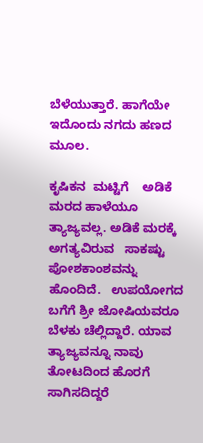ಬೆಳೆಯುತ್ತಾರೆ. ಹಾಗೆಯೇ ಇದೊಂದು ನಗದು ಹಣದ ಮೂಲ.

ಕೃಷಿಕನ  ಮಟ್ಟಿಗೆ    ಅಡಿಕೆ ಮರದ ಹಾಳೆಯೂ ತ್ಯಾಜ್ಯವಲ್ಲ. ಅಡಿಕೆ ಮರಕ್ಕೆ  ಅಗತ್ಯವಿರುವ   ಸಾಕಷ್ಟು ಪೋಶಕಾಂಶವನ್ನು  ಹೊಂದಿದೆ.   ಉಪಯೋಗದ ಬಗೆಗೆ ಶ್ರೀ ಜೋಷಿಯವರೂ ಬೆಳಕು ಚೆಲ್ಲಿದ್ದಾರೆ. ಯಾವ ತ್ಯಾಜ್ಯವನ್ನೂ ನಾವು ತೋಟದಿಂದ ಹೊರಗೆ ಸಾಗಿಸದಿದ್ದರೆ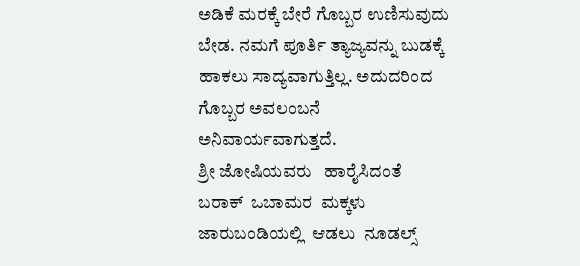ಅಡಿಕೆ ಮರಕ್ಕೆ ಬೇರೆ ಗೊಬ್ಬರ ಉಣಿಸುವುದು ಬೇಡ. ನಮಗೆ ಪೂರ್ತಿ ತ್ಯಾಜ್ಯವನ್ನು ಬುಡಕ್ಕೆ ಹಾಕಲು ಸಾದ್ಯವಾಗುತ್ತಿಲ್ಲ. ಅದುದರಿಂದ ಗೊಬ್ಬರ ಅವಲಂಬನೆ ಅನಿವಾರ್ಯವಾಗುತ್ತದೆ.
ಶ್ರೀ ಜೋಷಿಯವರು   ಹಾರೈಸಿದಂತೆ  ಬರಾಕ್  ಒಬಾಮರ  ಮಕ್ಕಳು  ಜಾರುಬಂಡಿಯಲ್ಲಿ  ಆಡಲು  ನೂಡಲ್ಸ್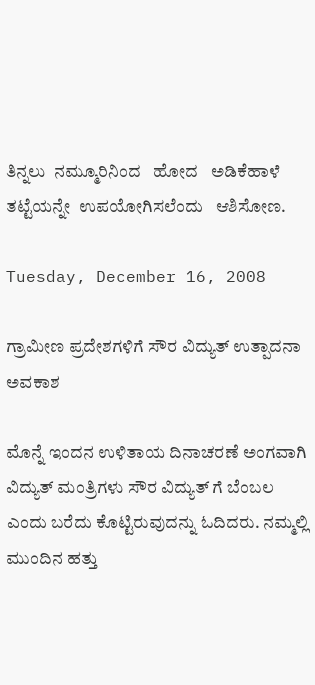ತಿನ್ನಲು  ನಮ್ಮೂರಿನಿಂದ   ಹೋದ   ಅಡಿಕೆಹಾಳೆ ತಟ್ಟೆಯನ್ನೇ  ಉಪಯೋಗಿಸಲೆಂದು   ಆಶಿಸೋಣ.

Tuesday, December 16, 2008

ಗ್ರಾಮೀಣ ಪ್ರದೇಶಗಳಿಗೆ ಸೌರ ವಿದ್ಯುತ್ ಉತ್ಪಾದನಾ ಅವಕಾಶ

ಮೊನ್ನೆ ಇಂದನ ಉಳಿತಾಯ ದಿನಾಚರಣೆ ಅಂಗವಾಗಿ ವಿದ್ಯುತ್ ಮಂತ್ರಿಗಳು ಸೌರ ವಿದ್ಯುತ್ ಗೆ ಬೆಂಬಲ ಎಂದು ಬರೆದು ಕೊಟ್ಟಿರುವುದನ್ನು ಓದಿದರು. ನಮ್ಮಲ್ಲಿ ಮುಂದಿನ ಹತ್ತು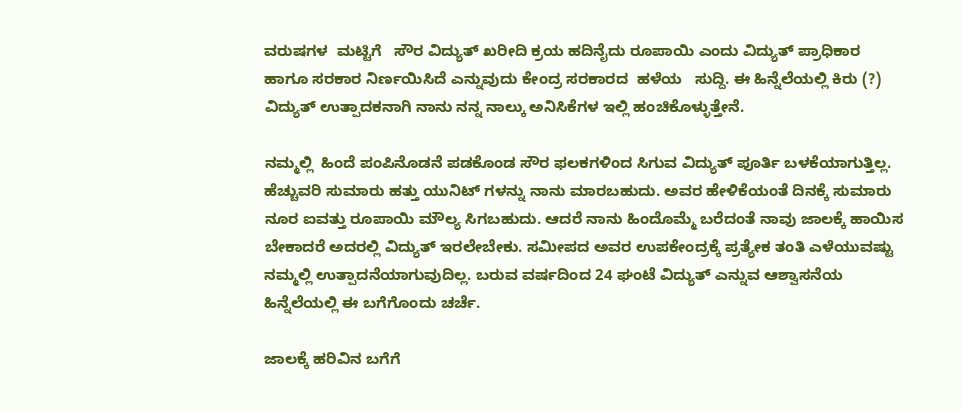ವರುಷಗಳ  ಮಟ್ಟಿಗೆ   ಸೌರ ವಿದ್ಯುತ್ ಖರೀದಿ ಕ್ರಯ ಹದಿನೈದು ರೂಪಾಯಿ ಎಂದು ವಿದ್ಯುತ್ ಪ್ರಾಧಿಕಾರ ಹಾಗೂ ಸರಕಾರ ನಿರ್ಣಯಿಸಿದೆ ಎನ್ನುವುದು ಕೇಂದ್ರ ಸರಕಾರದ  ಹಳೆಯ   ಸುದ್ದಿ. ಈ ಹಿನ್ನೆಲೆಯಲ್ಲಿ ಕಿರು (?) ವಿದ್ಯುತ್ ಉತ್ಪಾದಕನಾಗಿ ನಾನು ನನ್ನ ನಾಲ್ಕು ಅನಿಸಿಕೆಗಳ ಇಲ್ಲಿ ಹಂಚಿಕೊಳ್ಳುತ್ತೇನೆ.

ನಮ್ಮಲ್ಲಿ  ಹಿಂದೆ ಪಂಪಿನೊಡನೆ ಪಡಕೊಂಡ ಸೌರ ಫಲಕಗಳಿಂದ ಸಿಗುವ ವಿದ್ಯುತ್ ಪೂರ್ತಿ ಬಳಕೆಯಾಗುತ್ತಿಲ್ಲ. ಹೆಚ್ಚುವರಿ ಸುಮಾರು ಹತ್ತು ಯುನಿಟ್ ಗಳನ್ನು ನಾನು ಮಾರಬಹುದು. ಅವರ ಹೇಳಿಕೆಯಂತೆ ದಿನಕ್ಕೆ ಸುಮಾರು ನೂರ ಐವತ್ತು ರೂಪಾಯಿ ಮೌಲ್ಯ ಸಿಗಬಹುದು. ಆದರೆ ನಾನು ಹಿಂದೊಮ್ಮೆ ಬರೆದಂತೆ ನಾವು ಜಾಲಕ್ಕೆ ಹಾಯಿಸ ಬೇಕಾದರೆ ಅದರಲ್ಲಿ ವಿದ್ಯುತ್ ಇರಲೇಬೇಕು. ಸಮೀಪದ ಅವರ ಉಪಕೇಂದ್ರಕ್ಕೆ ಪ್ರತ್ಯೇಕ ತಂತಿ ಎಳೆಯುವಷ್ಟು ನಮ್ಮಲ್ಲಿ ಉತ್ಪಾದನೆಯಾಗುವುದಿಲ್ಲ. ಬರುವ ವರ್ಷದಿಂದ 24 ಘಂಟೆ ವಿದ್ಯುತ್ ಎನ್ನುವ ಆಶ್ವಾಸನೆಯ ಹಿನ್ನೆಲೆಯಲ್ಲಿ ಈ ಬಗೆಗೊಂದು ಚರ್ಚೆ.

ಜಾಲಕ್ಕೆ ಹರಿವಿನ ಬಗೆಗೆ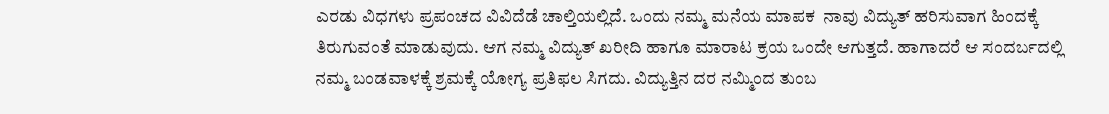ಎರಡು ವಿಧಗಳು ಪ್ರಪಂಚದ ವಿವಿದೆಡೆ ಚಾಲ್ತಿಯಲ್ಲಿದೆ. ಒಂದು ನಮ್ಮ ಮನೆಯ ಮಾಪಕ  ನಾವು ವಿದ್ಯುತ್ ಹರಿಸುವಾಗ ಹಿಂದಕ್ಕೆ ತಿರುಗುವಂತೆ ಮಾಡುವುದು. ಆಗ ನಮ್ಮ ವಿದ್ಯುತ್ ಖರೀದಿ ಹಾಗೂ ಮಾರಾಟ ಕ್ರಯ ಒಂದೇ ಆಗುತ್ತದೆ. ಹಾಗಾದರೆ ಆ ಸಂದರ್ಬದಲ್ಲಿ ನಮ್ಮ ಬಂಡವಾಳಕ್ಕೆ ಶ್ರಮಕ್ಕೆ ಯೋಗ್ಯ ಪ್ರತಿಫಲ ಸಿಗದು. ವಿದ್ಯುತ್ತಿನ ದರ ನಮ್ಮಿಂದ ತುಂಬ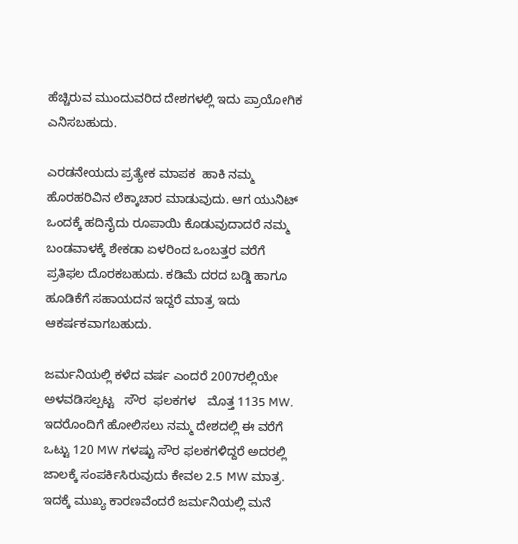ಹೆಚ್ಚಿರುವ ಮುಂದುವರಿದ ದೇಶಗಳಲ್ಲಿ ಇದು ಪ್ರಾಯೋಗಿಕ ಎನಿಸಬಹುದು.

ಎರಡನೇಯದು ಪ್ರತ್ಯೇಕ ಮಾಪಕ  ಹಾಕಿ ನಮ್ಮ ಹೊರಹರಿವಿನ ಲೆಕ್ಕಾಚಾರ ಮಾಡುವುದು. ಆಗ ಯುನಿಟ್ ಒಂದಕ್ಕೆ ಹದಿನೈದು ರೂಪಾಯಿ ಕೊಡುವುದಾದರೆ ನಮ್ಮ ಬಂಡವಾಳಕ್ಕೆ ಶೇಕಡಾ ಏಳರಿಂದ ಒಂಬತ್ತರ ವರೆಗೆ ಪ್ರತಿಫಲ ದೊರಕಬಹುದು. ಕಡಿಮೆ ದರದ ಬಡ್ಡಿ ಹಾಗೂ ಹೂಡಿಕೆಗೆ ಸಹಾಯದನ ಇದ್ದರೆ ಮಾತ್ರ ಇದು ಆಕರ್ಷಕವಾಗಬಹುದು.

ಜರ್ಮನಿಯಲ್ಲಿ ಕಳೆದ ವರ್ಷ ಎಂದರೆ 2007ರಲ್ಲಿಯೇ ಅಳವಡಿಸಲ್ಪಟ್ಟ   ಸೌರ  ಫಲಕಗಳ   ಮೊತ್ತ 1135 MW. ಇದರೊಂದಿಗೆ ಹೋಲಿಸಲು ನಮ್ಮ ದೇಶದಲ್ಲಿ ಈ ವರೆಗೆ ಒಟ್ಟು 120 MW ಗಳಷ್ಟು ಸೌರ ಫಲಕಗಳಿದ್ದರೆ ಅದರಲ್ಲಿ ಜಾಲಕ್ಕೆ ಸಂಪರ್ಕಿಸಿರುವುದು ಕೇವಲ 2.5 MW ಮಾತ್ರ. ಇದಕ್ಕೆ ಮುಖ್ಯ ಕಾರಣವೆಂದರೆ ಜರ್ಮನಿಯಲ್ಲಿ ಮನೆ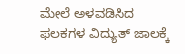ಮೇಲೆ ಅಳವಡಿಸಿದ ಫಲಕಗಳ ವಿದ್ಯುತ್ ಜಾಲಕ್ಕೆ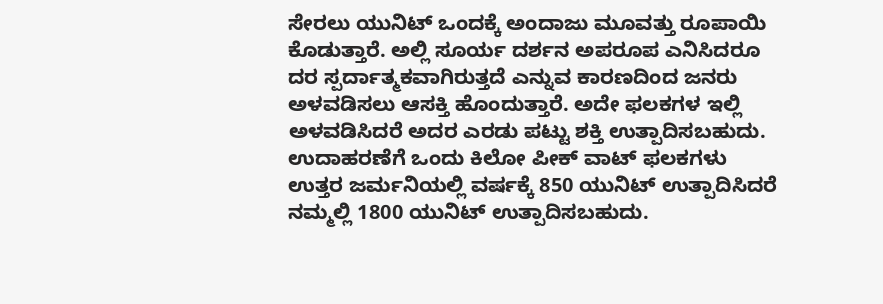ಸೇರಲು ಯುನಿಟ್ ಒಂದಕ್ಕೆ ಅಂದಾಜು ಮೂವತ್ತು ರೂಪಾಯಿ ಕೊಡುತ್ತಾರೆ. ಅಲ್ಲಿ ಸೂರ್ಯ ದರ್ಶನ ಅಪರೂಪ ಎನಿಸಿದರೂ ದರ ಸ್ಪರ್ದಾತ್ಮಕವಾಗಿರುತ್ತದೆ ಎನ್ನುವ ಕಾರಣದಿಂದ ಜನರು ಅಳವಡಿಸಲು ಆಸಕ್ತಿ ಹೊಂದುತ್ತಾರೆ. ಅದೇ ಫಲಕಗಳ ಇಲ್ಲಿ ಅಳವಡಿಸಿದರೆ ಅದರ ಎರಡು ಪಟ್ಟು ಶಕ್ತಿ ಉತ್ಪಾದಿಸಬಹುದು. ಉದಾಹರಣೆಗೆ ಒಂದು ಕಿಲೋ ಪೀಕ್ ವಾಟ್ ಫಲಕಗಳು ಉತ್ತರ ಜರ್ಮನಿಯಲ್ಲಿ ವರ್ಷಕ್ಕೆ 850 ಯುನಿಟ್ ಉತ್ಪಾದಿಸಿದರೆ ನಮ್ಮಲ್ಲಿ 1800 ಯುನಿಟ್ ಉತ್ಪಾದಿಸಬಹುದು.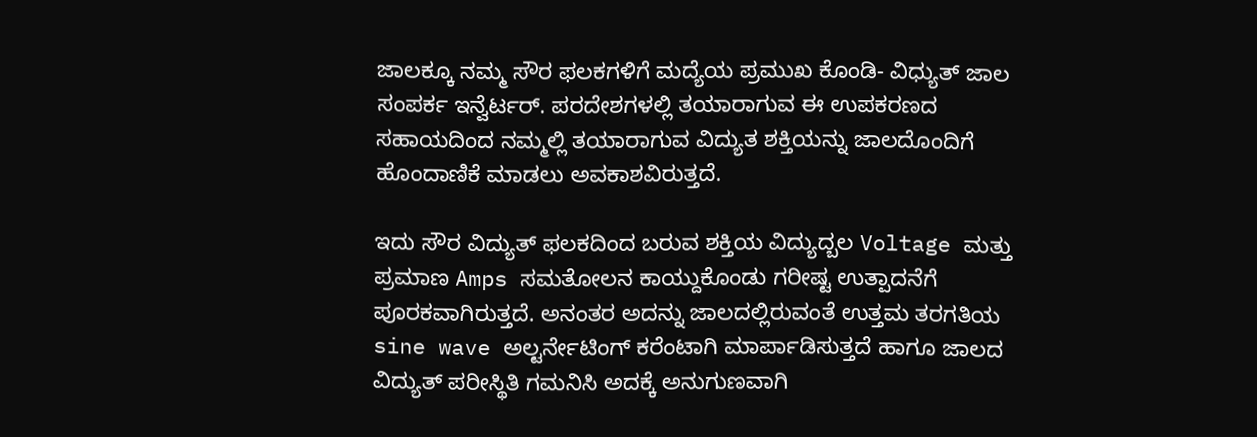ಜಾಲಕ್ಕೂ ನಮ್ಮ ಸೌರ ಫಲಕಗಳಿಗೆ ಮದ್ಯೆಯ ಪ್ರಮುಖ ಕೊಂಡಿ- ವಿಧ್ಯುತ್ ಜಾಲ ಸಂಪರ್ಕ ಇನ್ವೆರ್ಟರ್. ಪರದೇಶಗಳಲ್ಲಿ ತಯಾರಾಗುವ ಈ ಉಪಕರಣದ ಸಹಾಯದಿಂದ ನಮ್ಮಲ್ಲಿ ತಯಾರಾಗುವ ವಿದ್ಯುತ ಶಕ್ತಿಯನ್ನು ಜಾಲದೊಂದಿಗೆ ಹೊಂದಾಣಿಕೆ ಮಾಡಲು ಅವಕಾಶವಿರುತ್ತದೆ.

ಇದು ಸೌರ ವಿದ್ಯುತ್ ಫಲಕದಿಂದ ಬರುವ ಶಕ್ತಿಯ ವಿದ್ಯುದ್ಬಲ Voltage ಮತ್ತು ಪ್ರಮಾಣ Amps ಸಮತೋಲನ ಕಾಯ್ದುಕೊಂಡು ಗರೀಷ್ಟ ಉತ್ಪಾದನೆಗೆ ಪೂರಕವಾಗಿರುತ್ತದೆ. ಅನಂತರ ಅದನ್ನು ಜಾಲದಲ್ಲಿರುವಂತೆ ಉತ್ತಮ ತರಗತಿಯ sine wave ಅಲ್ಟರ್ನೇಟಿಂಗ್ ಕರೆಂಟಾಗಿ ಮಾರ್ಪಾಡಿಸುತ್ತದೆ ಹಾಗೂ ಜಾಲದ ವಿದ್ಯುತ್ ಪರೀಸ್ಥಿತಿ ಗಮನಿಸಿ ಅದಕ್ಕೆ ಅನುಗುಣವಾಗಿ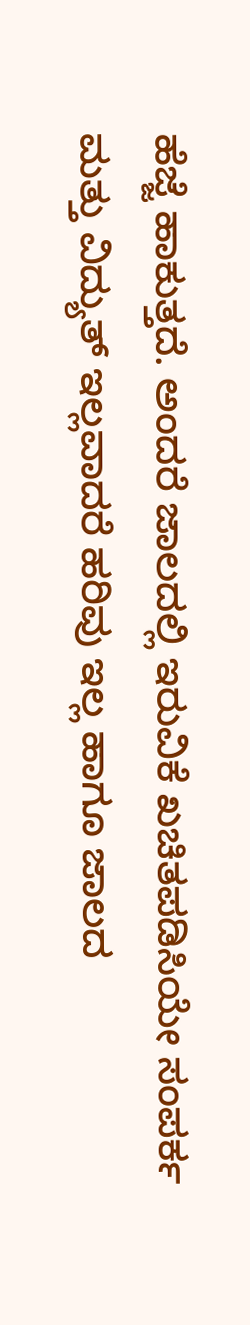ಹೆಜ್ಜೆ ಹಾಕುತ್ತದೆ. ಅಂದರೆ ಜಾಲದಲ್ಲಿ ಇರುವಿಕೆ ಖಚಿತಪಡಿಸಿಯೇ ಸಂಪರ್ಕ ಮತ್ತು ವಿದ್ಯುತ್ ಇಲ್ಲವಾದರೆ ಹರಿವು ಇಲ್ಲ ಹಾಗೂ ಜಾಲದ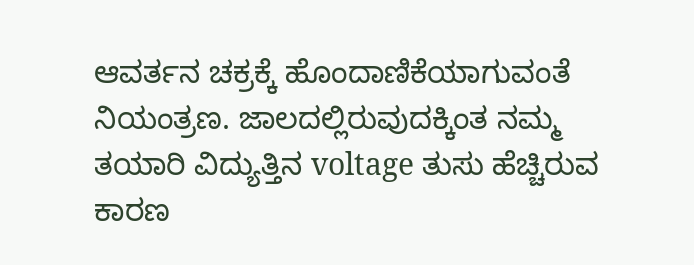ಆವರ್ತನ ಚಕ್ರಕ್ಕೆ ಹೊಂದಾಣಿಕೆಯಾಗುವಂತೆ ನಿಯಂತ್ರಣ. ಜಾಲದಲ್ಲಿರುವುದಕ್ಕಿಂತ ನಮ್ಮ ತಯಾರಿ ವಿದ್ಯುತ್ತಿನ voltage ತುಸು ಹೆಚ್ಚಿರುವ ಕಾರಣ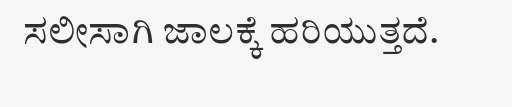ಸಲೀಸಾಗಿ ಜಾಲಕ್ಕೆ ಹರಿಯುತ್ತದೆ.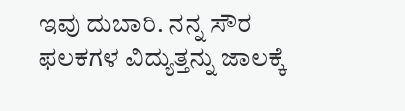ಇವು ದುಬಾರಿ. ನನ್ನ ಸೌರ ಫಲಕಗಳ ವಿದ್ಯುತ್ತನ್ನು ಜಾಲಕ್ಕೆ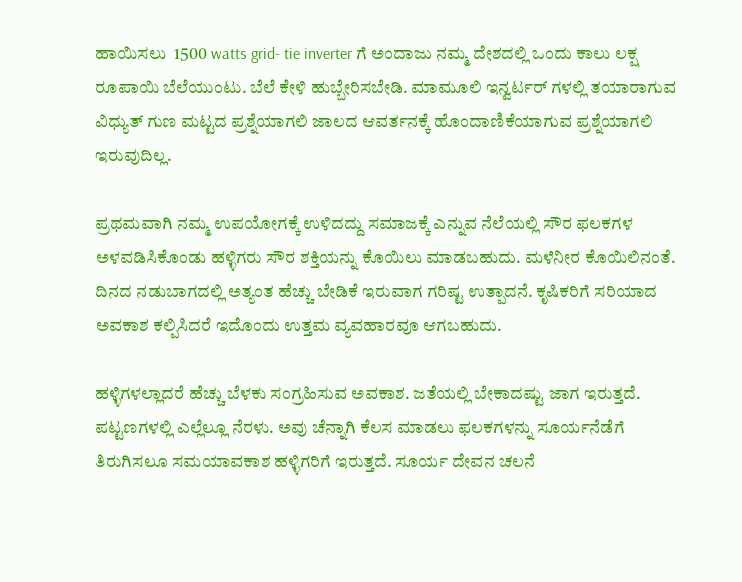ಹಾಯಿಸಲು  1500 watts grid- tie inverter ಗೆ ಅಂದಾಜು ನಮ್ಮ ದೇಶದಲ್ಲಿ ಒಂದು ಕಾಲು ಲಕ್ಷ ರೂಪಾಯಿ ಬೆಲೆಯುಂಟು. ಬೆಲೆ ಕೇಳಿ ಹುಬ್ಬೇರಿಸಬೇಡಿ. ಮಾಮೂಲಿ ಇನ್ವರ್ಟರ್ ಗಳಲ್ಲಿ ತಯಾರಾಗುವ ವಿಧ್ಯುತ್ ಗುಣ ಮಟ್ಟದ ಪ್ರಶ್ನೆಯಾಗಲಿ ಜಾಲದ ಆವರ್ತನಕ್ಕೆ ಹೊಂದಾಣಿಕೆಯಾಗುವ ಪ್ರಶ್ನೆಯಾಗಲಿ ಇರುವುದಿಲ್ಲ.

ಪ್ರಥಮವಾಗಿ ನಮ್ಮ ಉಪಯೋಗಕ್ಕೆ ಉಳಿದದ್ದು ಸಮಾಜಕ್ಕೆ ಎನ್ನುವ ನೆಲೆಯಲ್ಲಿ ಸೌರ ಫಲಕಗಳ ಅಳವಡಿಸಿಕೊಂಡು ಹಳ್ಳಿಗರು ಸೌರ ಶಕ್ತಿಯನ್ನು ಕೊಯಿಲು ಮಾಡಬಹುದು. ಮಳೆನೀರ ಕೊಯಿಲಿನಂತೆ. ದಿನದ ನಡುಬಾಗದಲ್ಲಿ ಅತ್ಯಂತ ಹೆಚ್ಚು ಬೇಡಿಕೆ ಇರುವಾಗ ಗರಿಷ್ಟ ಉತ್ಪಾದನೆ. ಕೃಷಿಕರಿಗೆ ಸರಿಯಾದ ಅವಕಾಶ ಕಲ್ಪಿಸಿದರೆ ಇದೊಂದು ಉತ್ತಮ ವ್ಯವಹಾರವೂ ಆಗಬಹುದು.

ಹಳ್ಳಿಗಳಲ್ಲಾದರೆ ಹೆಚ್ಚು ಬೆಳಕು ಸಂಗ್ರಹಿಸುವ ಅವಕಾಶ. ಜತೆಯಲ್ಲಿ ಬೇಕಾದಷ್ಟು ಜಾಗ ಇರುತ್ತದೆ. ಪಟ್ಟಣಗಳಲ್ಲಿ ಎಲ್ಲೆಲ್ಲೂ ನೆರಳು. ಅವು ಚೆನ್ನಾಗಿ ಕೆಲಸ ಮಾಡಲು ಫಲಕಗಳನ್ನು ಸೂರ್ಯನೆಡೆಗೆ ತಿರುಗಿಸಲೂ ಸಮಯಾವಕಾಶ ಹಳ್ಳಿಗರಿಗೆ ಇರುತ್ತದೆ. ಸೂರ್ಯ ದೇವನ ಚಲನೆ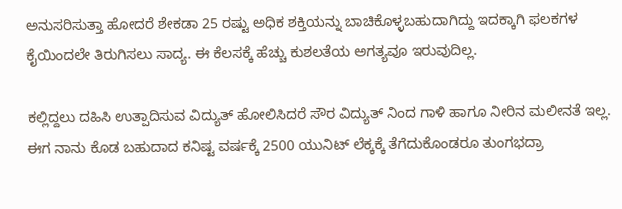ಅನುಸರಿಸುತ್ತಾ ಹೋದರೆ ಶೇಕಡಾ 25 ರಷ್ಟು ಅಧಿಕ ಶಕ್ತಿಯನ್ನು ಬಾಚಿಕೊಳ್ಳಬಹುದಾಗಿದ್ದು ಇದಕ್ಕಾಗಿ ಫಲಕಗಳ ಕೈಯಿಂದಲೇ ತಿರುಗಿಸಲು ಸಾದ್ಯ. ಈ ಕೆಲಸಕ್ಕೆ ಹೆಚ್ಚು ಕುಶಲತೆಯ ಅಗತ್ಯವೂ ಇರುವುದಿಲ್ಲ.

ಕಲ್ಲಿದ್ದಲು ದಹಿಸಿ ಉತ್ಪಾದಿಸುವ ವಿದ್ಯುತ್ ಹೋಲಿಸಿದರೆ ಸೌರ ವಿದ್ಯುತ್ ನಿಂದ ಗಾಳಿ ಹಾಗೂ ನೀರಿನ ಮಲೀನತೆ ಇಲ್ಲ. ಈಗ ನಾನು ಕೊಡ ಬಹುದಾದ ಕನಿಷ್ಟ ವರ್ಷಕ್ಕೆ 2500 ಯುನಿಟ್ ಲೆಕ್ಕಕ್ಕೆ ತೆಗೆದುಕೊಂಡರೂ ತುಂಗಭದ್ರಾ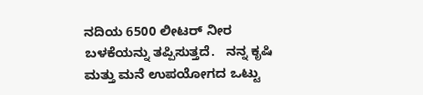ನದಿಯ 6500 ಲೀಟರ್ ನೀರ ಬಳಕೆಯನ್ನು ತಪ್ಪಿಸುತ್ತದೆ.   ನನ್ನ ಕೃಷಿ ಮತ್ತು ಮನೆ ಉಪಯೋಗದ ಒಟ್ಟು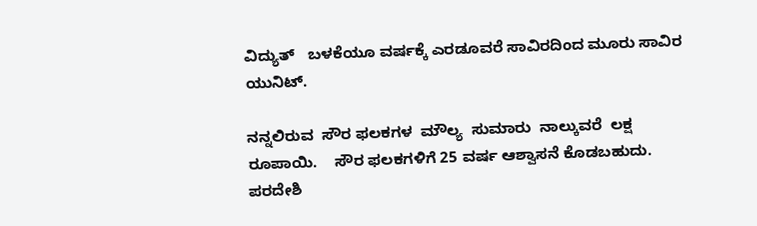ವಿದ್ಯುತ್   ಬಳಕೆಯೂ ವರ್ಷಕ್ಕೆ ಎರಡೂವರೆ ಸಾವಿರದಿಂದ ಮೂರು ಸಾವಿರ ಯುನಿಟ್.

ನನ್ನಲಿರುವ  ಸೌರ ಫಲಕಗಳ  ಮೌಲ್ಯ  ಸುಮಾರು  ನಾಲ್ಕುವರೆ  ಲಕ್ಷ  ರೂಪಾಯಿ.    ಸೌರ ಫಲಕಗಳಿಗೆ 25 ವರ್ಷ ಆಶ್ವಾಸನೆ ಕೊಡಬಹುದು. ಪರದೇಶಿ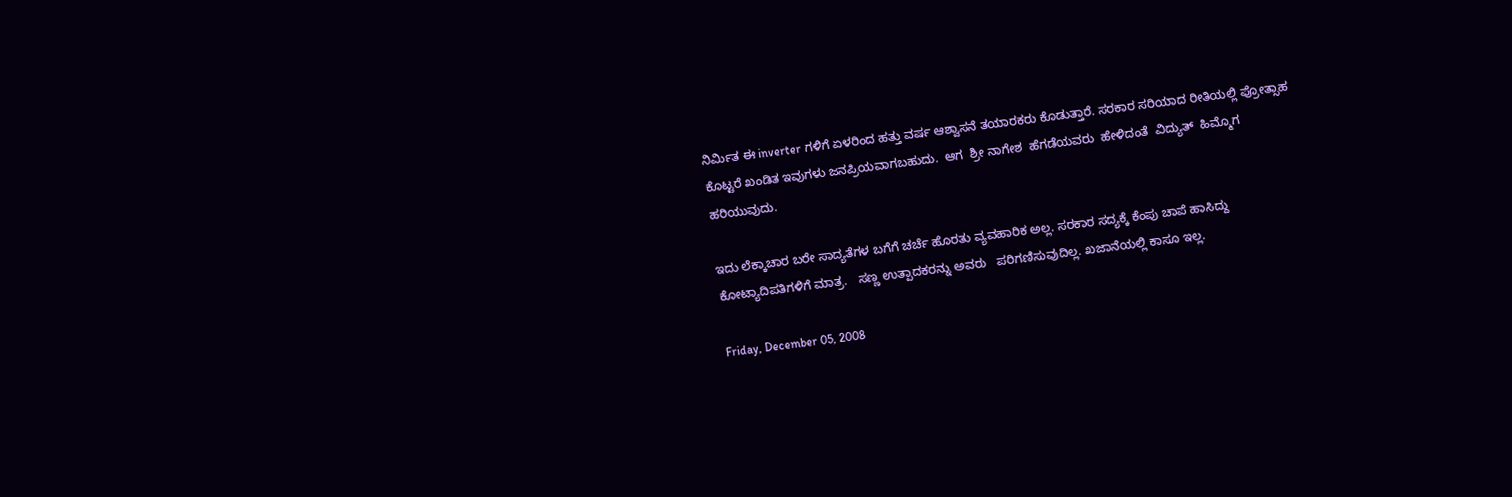ನಿರ್ಮಿತ ಈ inverter ಗಳಿಗೆ ಏಳರಿಂದ ಹತ್ತು ವರ್ಷ ಆಶ್ವಾಸನೆ ತಯಾರಕರು ಕೊಡುತ್ತಾರೆ. ಸರಕಾರ ಸರಿಯಾದ ರೀತಿಯಲ್ಲಿ ಪ್ರೋತ್ಸಾಹ ಕೊಟ್ಟರೆ ಖಂಡಿತ ಇವುಗಳು ಜನಪ್ರಿಯವಾಗಬಹುದು.  ಆಗ  ಶ್ರೀ ನಾಗೇಶ  ಹೆಗಡೆಯವರು  ಹೇಳಿದಂತೆ  ವಿದ್ಯುತ್  ಹಿಮ್ಮೊಗ  ಹರಿಯುವುದು.

ಇದು ಲೆಕ್ಕಾಚಾರ ಬರೇ ಸಾದ್ಯತೆಗಳ ಬಗೆಗೆ ಚರ್ಚೆ ಹೊರತು ವ್ಯವಹಾರಿಕ ಅಲ್ಲ. ಸರಕಾರ ಸದ್ಯಕ್ಕೆ ಕೆಂಪು ಚಾಪೆ ಹಾಸಿದ್ದು ಕೋಟ್ಯಾದಿಪತಿಗಳಿಗೆ ಮಾತ್ರ.   ಸಣ್ಣ ಉತ್ಪಾದಕರನ್ನು ಅವರು   ಪರಿಗಣಿಸುವುದಿಲ್ಲ. ಖಜಾನೆಯಲ್ಲಿ ಕಾಸೂ ಇಲ್ಲ.

Friday, December 05, 2008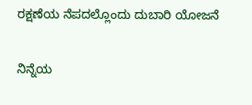ರಕ್ಷಣೆಯ ನೆಪದಲ್ಲೊಂದು ದುಬಾರಿ ಯೋಜನೆ

ನಿನ್ನೆಯ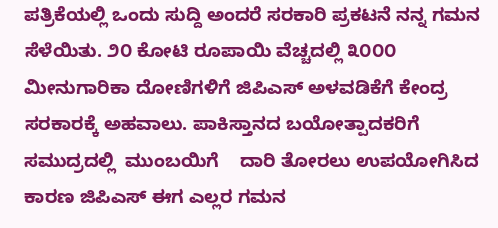ಪತ್ರಿಕೆಯಲ್ಲಿ ಒಂದು ಸುದ್ದಿ ಅಂದರೆ ಸರಕಾರಿ ಪ್ರಕಟನೆ ನನ್ನ ಗಮನ ಸೆಳೆಯಿತು. ೨೦ ಕೋಟಿ ರೂಪಾಯಿ ವೆಚ್ಚದಲ್ಲಿ ೩೦೦೦ ಮೀನುಗಾರಿಕಾ ದೋಣಿಗಳಿಗೆ ಜಿಪಿಎಸ್ ಅಳವಡಿಕೆಗೆ ಕೇಂದ್ರ ಸರಕಾರಕ್ಕೆ ಅಹವಾಲು. ಪಾಕಿಸ್ತಾನದ ಬಯೋತ್ಪಾದಕರಿಗೆ   ಸಮುದ್ರದಲ್ಲಿ  ಮುಂಬಯಿಗೆ    ದಾರಿ ತೋರಲು ಉಪಯೋಗಿಸಿದ ಕಾರಣ ಜಿಪಿಎಸ್ ಈಗ ಎಲ್ಲರ ಗಮನ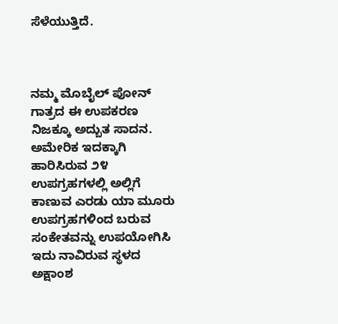ಸೆಳೆಯುತ್ತಿದೆ.



ನಮ್ಮ ಮೊಬೈಲ್ ಪೋನ್ ಗಾತ್ರದ ಈ ಉಪಕರಣ ನಿಜಕ್ಕೂ ಅದ್ಬುತ ಸಾದನ. ಅಮೇರಿಕ ಇದಕ್ಕಾಗಿ ಹಾರಿಸಿರುವ ೨೪ ಉಪಗ್ರಹಗಳಲ್ಲಿ ಅಲ್ಲಿಗೆ ಕಾಣುವ ಎರಡು ಯಾ ಮೂರು ಉಪಗ್ರಹಗಳಿಂದ ಬರುವ ಸಂಕೇತವನ್ನು ಉಪಯೋಗಿಸಿ ಇದು ನಾವಿರುವ ಸ್ಥಳದ ಅಕ್ಷಾಂಶ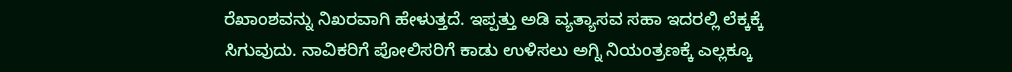ರೆಖಾಂಶವನ್ನು ನಿಖರವಾಗಿ ಹೇಳುತ್ತದೆ. ಇಪ್ಪತ್ತು ಅಡಿ ವ್ಯತ್ಯಾಸವ ಸಹಾ ಇದರಲ್ಲಿ ಲೆಕ್ಕಕ್ಕೆ ಸಿಗುವುದು. ನಾವಿಕರಿಗೆ ಪೋಲಿಸರಿಗೆ ಕಾಡು ಉಳಿಸಲು ಅಗ್ನಿ ನಿಯಂತ್ರಣಕ್ಕೆ ಎಲ್ಲಕ್ಕೂ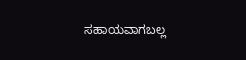ಸಹಾಯವಾಗಬಲ್ಲ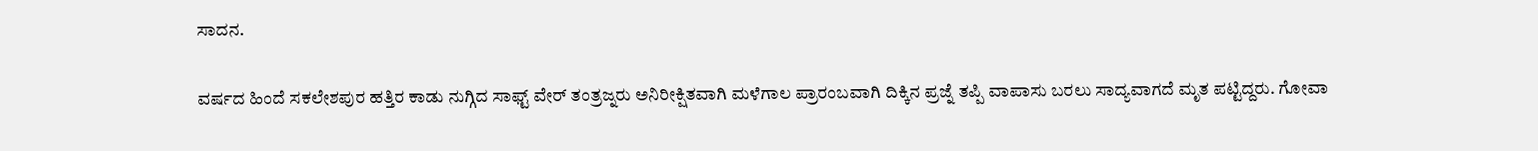ಸಾದನ.

ವರ್ಷದ ಹಿಂದೆ ಸಕಲೇಶಪುರ ಹತ್ತಿರ ಕಾಡು ನುಗ್ಗಿದ ಸಾಫ್ಟ್ ವೇರ್ ತಂತ್ರಜ್ನರು ಅನಿರೀಕ್ಷಿತವಾಗಿ ಮಳೆಗಾಲ ಪ್ರಾರಂಬವಾಗಿ ದಿಕ್ಕಿನ ಪ್ರಜ್ನೆ ತಪ್ಪಿ ವಾಪಾಸು ಬರಲು ಸಾದ್ಯವಾಗದೆ ಮೃತ ಪಟ್ಟಿದ್ದರು. ಗೋವಾ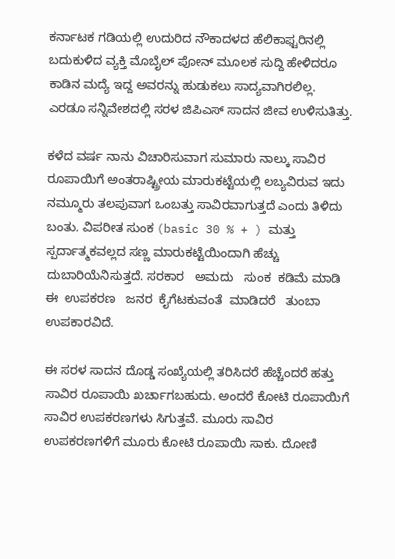ಕರ್ನಾಟಕ ಗಡಿಯಲ್ಲಿ ಉದುರಿದ ನೌಕಾದಳದ ಹೆಲಿಕಾಫ್ಟರಿನಲ್ಲಿ ಬದುಕುಳಿದ ವ್ಯಕ್ತಿ ಮೊಬೈಲ್ ಪೋನ್ ಮೂಲಕ ಸುದ್ದಿ ಹೇಳಿದರೂ ಕಾಡಿನ ಮದ್ಯೆ ಇದ್ದ ಅವರನ್ನು ಹುಡುಕಲು ಸಾದ್ಯವಾಗಿರಲಿಲ್ಲ. ಎರಡೂ ಸನ್ನಿವೇಶದಲ್ಲಿ ಸರಳ ಜಿಪಿಎಸ್ ಸಾದನ ಜೀವ ಉಳಿಸುತಿತ್ತು.

ಕಳೆದ ವರ್ಷ ನಾನು ವಿಚಾರಿಸುವಾಗ ಸುಮಾರು ನಾಲ್ಕು ಸಾವಿರ ರೂಪಾಯಿಗೆ ಅಂತರಾಷ್ಟ್ರೀಯ ಮಾರುಕಟ್ಟೆಯಲ್ಲಿ ಲಬ್ಯವಿರುವ ಇದು ನಮ್ಮೂರು ತಲಪುವಾಗ ಒಂಬತ್ತು ಸಾವಿರವಾಗುತ್ತದೆ ಎಂದು ತಿಳಿದು ಬಂತು. ವಿಪರೀತ ಸುಂಕ (basic 30 % + ) ಮತ್ತು ಸ್ಪರ್ದಾತ್ಮಕವಲ್ಲದ ಸಣ್ಣ ಮಾರುಕಟ್ಟೆಯಿಂದಾಗಿ ಹೆಚ್ಚು ದುಬಾರಿಯೆನಿಸುತ್ತದೆ. ಸರಕಾರ   ಅಮದು   ಸುಂಕ  ಕಡಿಮೆ ಮಾಡಿ   ಈ  ಉಪಕರಣ   ಜನರ  ಕೈಗೆಟಕುವಂತೆ  ಮಾಡಿದರೆ   ತುಂಬಾ  ಉಪಕಾರವಿದೆ.

ಈ ಸರಳ ಸಾದನ ದೊಡ್ಡ ಸಂಖ್ಯೆಯಲ್ಲಿ ತರಿಸಿದರೆ ಹೆಚ್ಚೆಂದರೆ ಹತ್ತು ಸಾವಿರ ರೂಪಾಯಿ ಖರ್ಚಾಗಬಹುದು. ಅಂದರೆ ಕೋಟಿ ರೂಪಾಯಿಗೆ ಸಾವಿರ ಉಪಕರಣಗಳು ಸಿಗುತ್ತವೆ. ಮೂರು ಸಾವಿರ ಉಪಕರಣಗಳಿಗೆ ಮೂರು ಕೋಟಿ ರೂಪಾಯಿ ಸಾಕು. ದೋಣಿ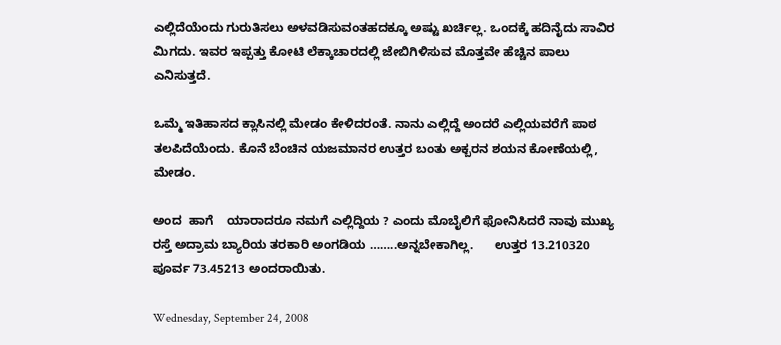ಎಲ್ಲಿದೆಯೆಂದು ಗುರುತಿಸಲು ಅಳವಡಿಸುವಂತಹದಕ್ಕೂ ಅಷ್ಟು ಖರ್ಚಿಲ್ಲ. ಒಂದಕ್ಕೆ ಹದಿನೈದು ಸಾವಿರ ಮಿಗದು. ಇವರ ಇಪ್ಪತ್ತು ಕೋಟಿ ಲೆಕ್ಕಾಚಾರದಲ್ಲಿ ಜೇಬಿಗಿಳಿಸುವ ಮೊತ್ತವೇ ಹೆಚ್ಚಿನ ಪಾಲು ಎನಿಸುತ್ತದೆ.

ಒಮ್ಮೆ ಇತಿಹಾಸದ ಕ್ಲಾಸಿನಲ್ಲಿ ಮೇಡಂ ಕೇಳಿದರಂತೆ. ನಾನು ಎಲ್ಲಿದ್ದೆ ಅಂದರೆ ಎಲ್ಲಿಯವರೆಗೆ ಪಾಠ ತಲಪಿದೆಯೆಂದು. ಕೊನೆ ಬೆಂಚಿನ ಯಜಮಾನರ ಉತ್ತರ ಬಂತು ಅಕ್ಬರನ ಶಯನ ಕೋಣೆಯಲ್ಲಿ, ಮೇಡಂ.

ಅಂದ  ಹಾಗೆ    ಯಾರಾದರೂ ನಮಗೆ ಎಲ್ಲಿದ್ದಿಯ ? ಎಂದು ಮೊಬೈಲಿಗೆ ಫೋನಿಸಿದರೆ ನಾವು ಮುಖ್ಯ ರಸ್ತೆ ಅದ್ರಾಮ ಬ್ಯಾರಿಯ ತರಕಾರಿ ಅಂಗಡಿಯ ……..ಅನ್ನಬೇಕಾಗಿಲ್ಲ.      ಉತ್ತರ 13.210320 ಪೂರ್ವ 73.45213 ಅಂದರಾಯಿತು.

Wednesday, September 24, 2008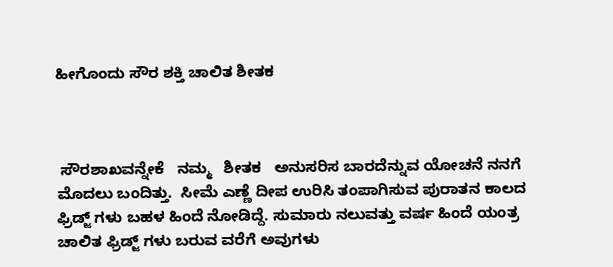ಹೀಗೊಂದು ಸೌರ ಶಕ್ತಿ ಚಾಲಿತ ಶೀತಕ



 ಸೌರಶಾಖವನ್ನೇಕೆ   ನಮ್ಮ   ಶೀತಕ   ಅನುಸರಿಸ ಬಾರದೆನ್ನುವ ಯೋಚನೆ ನನಗೆ ಮೊದಲು ಬಂದಿತ್ತು.  ಸೀಮೆ ಎಣ್ಣೆ ದೀಪ ಉರಿಸಿ ತಂಪಾಗಿಸುವ ಪುರಾತನ ಕಾಲದ ಫ್ರಿಡ್ಜ್ ಗಳು ಬಹಳ ಹಿಂದೆ ನೋಡಿದ್ದೆ. ಸುಮಾರು ನಲುವತ್ತು ವರ್ಷ ಹಿಂದೆ ಯಂತ್ರ ಚಾಲಿತ ಫ್ರಿಡ್ಜ್ ಗಳು ಬರುವ ವರೆಗೆ ಅವುಗಳು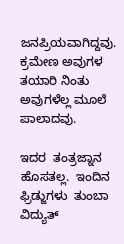ಜನಪ್ರಿಯವಾಗಿದ್ದವು. ಕ್ರಮೇಣ ಅವುಗಳ ತಯಾರಿ ನಿಂತು ಅವುಗಳೆಲ್ಲ ಮೂಲೆ ಪಾಲಾದವು.

ಇದರ  ತಂತ್ರಜ್ನಾನ   ಹೊಸತಲ್ಲ.  ಇಂದಿನ    ಫ್ರಿಡ್ಜುಗಳು  ತುಂಬಾ  ವಿದ್ಯುತ್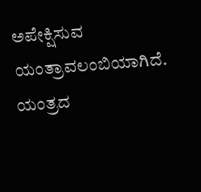ಅಪೇಕ್ಷಿಸುವ  ಯಂತ್ರಾವಲಂಬಿಯಾಗಿದೆ.  ಯಂತ್ರದ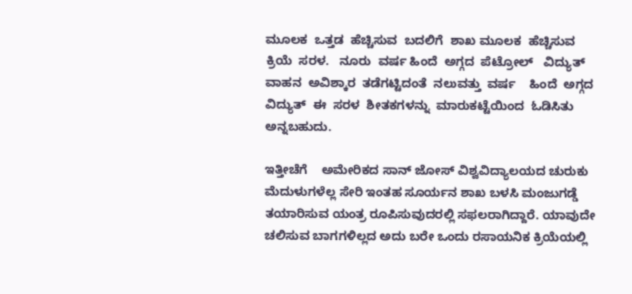ಮೂಲಕ  ಒತ್ತಡ  ಹೆಚ್ಚಿಸುವ  ಬದಲಿಗೆ  ಶಾಖ ಮೂಲಕ  ಹೆಚ್ಚಿಸುವ  ಕ್ರಿಯೆ  ಸರಳ.   ನೂರು  ವರ್ಷ ಹಿಂದೆ  ಅಗ್ಗದ  ಪೆಟ್ರೋಲ್   ವಿದ್ಯುತ್  ವಾಹನ  ಅವಿಶ್ಕಾರ  ತಡೆಗಟ್ಟಿದಂತೆ  ನಲುವತ್ತು  ವರ್ಷ    ಹಿಂದೆ  ಅಗ್ಗದ  ವಿದ್ಯುತ್  ಈ  ಸರಳ  ಶೀತಕಗಳನ್ನು  ಮಾರುಕಟ್ಟೆಯಿಂದ  ಓಡಿಸಿತು  ಅನ್ನಬಹುದು.

ಇತ್ತೀಚೆಗೆ    ಅಮೇರಿಕದ ಸಾನ್ ಜೋಸ್ ವಿಶ್ವವಿದ್ಯಾಲಯದ ಚುರುಕು ಮೆದುಳುಗಳೆಲ್ಲ ಸೇರಿ ಇಂತಹ ಸೂರ್ಯನ ಶಾಖ ಬಳಸಿ ಮಂಜುಗಡ್ಡೆ ತಯಾರಿಸುವ ಯಂತ್ರ ರೂಪಿಸುವುದರಲ್ಲಿ ಸಫಲರಾಗಿದ್ದಾರೆ. ಯಾವುದೇ ಚಲಿಸುವ ಬಾಗಗಳಿಲ್ಲದ ಅದು ಬರೇ ಒಂದು ರಸಾಯನಿಕ ಕ್ರಿಯೆಯಲ್ಲಿ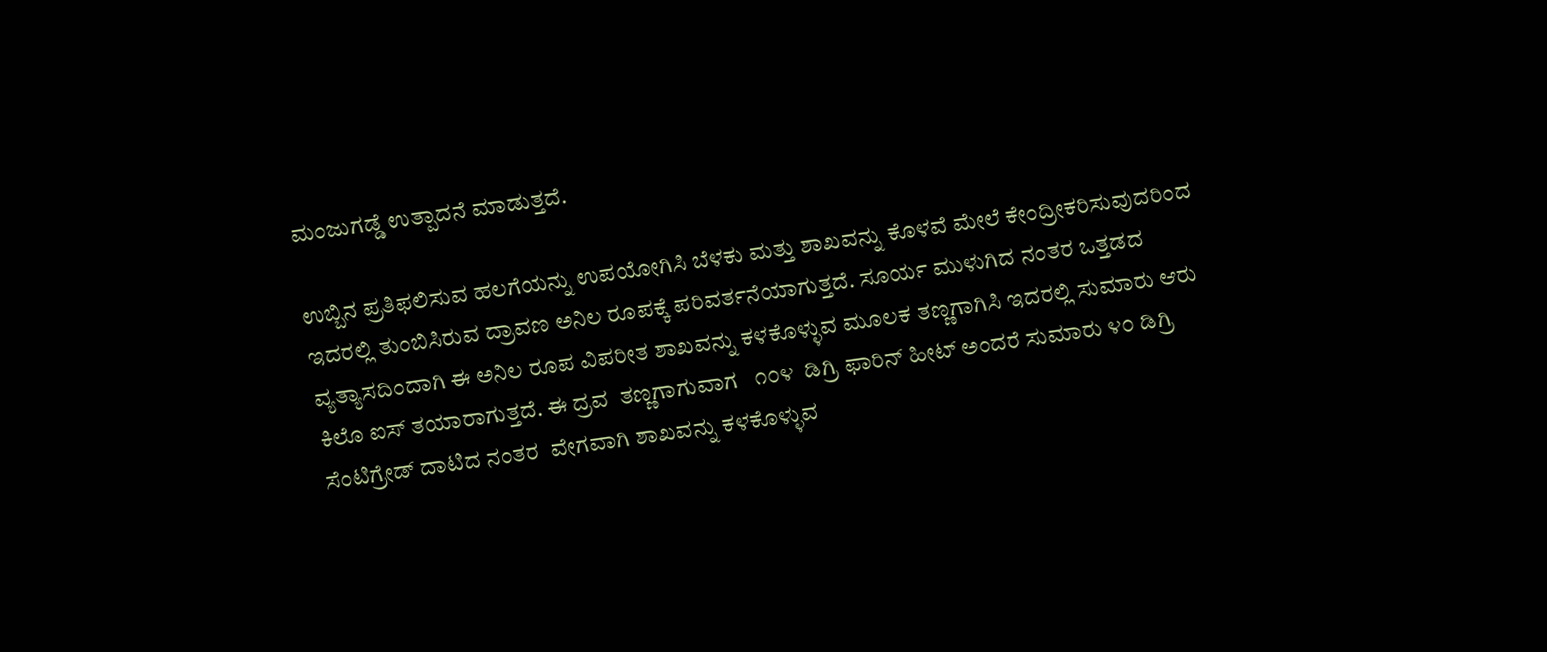ಮಂಜುಗಡ್ಡೆ ಉತ್ಪಾದನೆ ಮಾಡುತ್ತದೆ.

ಉಬ್ಬಿನ ಪ್ರತಿಫಲಿಸುವ ಹಲಗೆಯನ್ನು ಉಪಯೋಗಿಸಿ ಬೆಳಕು ಮತ್ತು ಶಾಖವನ್ನು ಕೊಳವೆ ಮೇಲೆ ಕೇಂದ್ರೀಕರಿಸುವುದರಿಂದ ಇದರಲ್ಲಿ ತುಂಬಿಸಿರುವ ದ್ರಾವಣ ಅನಿಲ ರೂಪಕ್ಕೆ ಪರಿವರ್ತನೆಯಾಗುತ್ತದೆ. ಸೂರ್ಯ ಮುಳುಗಿದ ನಂತರ ಒತ್ತಡದ ವ್ಯತ್ಯಾಸದಿಂದಾಗಿ ಈ ಅನಿಲ ರೂಪ ವಿಪರೀತ ಶಾಖವನ್ನು ಕಳಕೊಳ್ಳುವ ಮೂಲಕ ತಣ್ಣಗಾಗಿಸಿ ಇದರಲ್ಲಿ ಸುಮಾರು ಆರು  ಕಿಲೊ ಐಸ್ ತಯಾರಾಗುತ್ತದೆ. ಈ ದ್ರವ  ತಣ್ಣಗಾಗುವಾಗ   ೧೦೪  ಡಿಗ್ರಿ ಫಾರಿನ್ ಹೀಟ್ ಅಂದರೆ ಸುಮಾರು ೪೦ ಡಿಗ್ರಿ ಸೆಂಟಿಗ್ರೇಡ್ ದಾಟಿದ ನಂತರ  ವೇಗವಾಗಿ ಶಾಖವನ್ನು ಕಳಕೊಳ್ಳುವ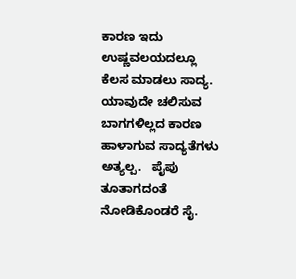ಕಾರಣ ಇದು ಉಷ್ಣವಲಯದಲ್ಲೂ ಕೆಲಸ ಮಾಡಲು ಸಾದ್ಯ. ಯಾವುದೇ ಚಲಿಸುವ ಬಾಗಗಳಿಲ್ಲದ ಕಾರಣ ಹಾಳಾಗುವ ಸಾದ್ಯತೆಗಳು ಅತ್ಯಲ್ಪ.   ಪೈಪು ತೂತಾಗದಂತೆ ನೋಡಿಕೊಂಡರೆ ಸೈ.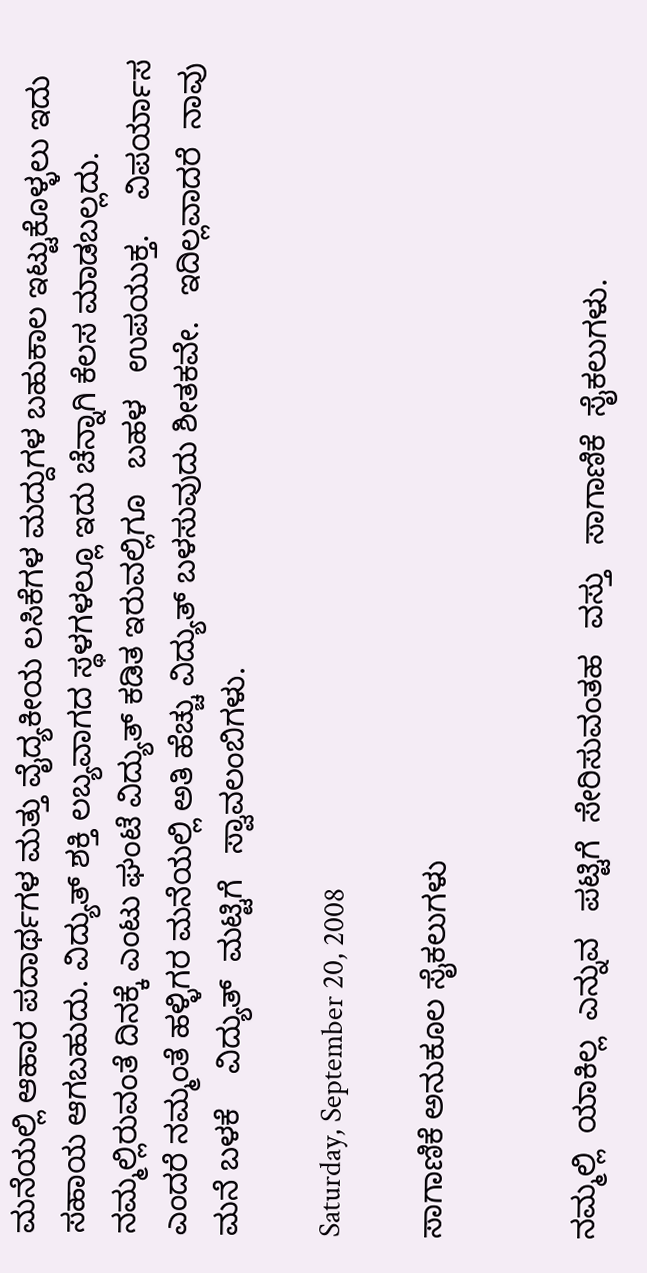ಮನೆಯಲ್ಲಿ ಆಹಾರ ಪದಾರ್ಥಗಳ ಮತ್ತು ವೈದ್ಯಕೀಯ ಲಸಿಕೆಗಳ ಮದ್ದುಗಳ ಬಹುಕಾಲ ಇಟ್ಟುಕೊಳ್ಳಲು ಇದು ಸಹಾಯ ಆಗಬಹುದು. ವಿದ್ಯುತ್ ಶಕ್ತಿ ಲಬ್ಯವಾಗದ ಸ್ಥಳಗಳಲ್ಲೂ ಇದು ಚೆನ್ನಾಗಿ ಕೆಲಸ ಮಾಡಬಲ್ಲದು. ನಮ್ಮಲ್ಲಿರುವಂತೆ ದಿನಕ್ಕೆ ಎಂಟು ಘಂಟೆ ವಿದ್ಯುತ್ ಕಡಿತ ಇರುವಲ್ಲಿಗೂ   ಬಹಳ   ಉಪಯುಕ್ತ.    ವಿಪರ್ಯಾಸ ಎಂದರೆ ನಮ್ಮಂತೆ ಹಳ್ಳಿಗರ ಮನೆಯಲ್ಲಿ ಅತಿ ಹೆಚ್ಚು ವಿದ್ಯುತ್ ಬಳಸುವುದು ಶೀತಕವೇ.   ಇದಿಲ್ಲವಾದರೆ  ನಾವು  ಮನೆ ಬಳಕೆ    ವಿದ್ಯುತ್  ಮಟ್ಟಿಗೆ   ಸ್ವಾವಲಂಬಿಗಳು.

Saturday, September 20, 2008

ಸಾಗಾಣಿಕೆ ಅನುಕೂಲ ಸೈಕಲುಗಳು


ನಮ್ಮಲ್ಲಿ  ಯಾಕಿಲ್ಲ  ಎನ್ನುವ   ಪಟ್ಟಿಗೆ  ಸೇರಿಸುವಂತಹ   ವಸ್ತು   ಸಾಗಾಣಿಕೆ  ಸೈಕಲುಗಳು.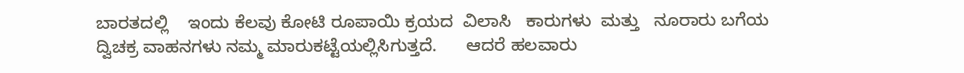ಬಾರತದಲ್ಲಿ    ಇಂದು ಕೆಲವು ಕೋಟಿ ರೂಪಾಯಿ ಕ್ರಯದ  ವಿಲಾಸಿ   ಕಾರುಗಳು  ಮತ್ತು   ನೂರಾರು ಬಗೆಯ    ದ್ವಿಚಕ್ರ ವಾಹನಗಳು ನಮ್ಮ ಮಾರುಕಟ್ಟೆಯಲ್ಲಿಸಿಗುತ್ತದೆ.      ಆದರೆ ಹಲವಾರು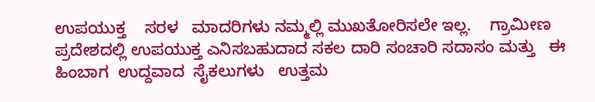ಉಪಯುಕ್ತ    ಸರಳ   ಮಾದರಿಗಳು ನಮ್ಮಲ್ಲಿ ಮುಖತೋರಿಸಲೇ ಇಲ್ಲ.    ಗ್ರಾಮೀಣ ಪ್ರದೇಶದಲ್ಲಿ ಉಪಯುಕ್ತ ಎನಿಸಬಹುದಾದ ಸಕಲ ದಾರಿ ಸಂಚಾರಿ ಸದಾಸಂ ಮತ್ತು   ಈ  ಹಿಂಬಾಗ  ಉದ್ದವಾದ  ಸೈಕಲುಗಳು   ಉತ್ತಮ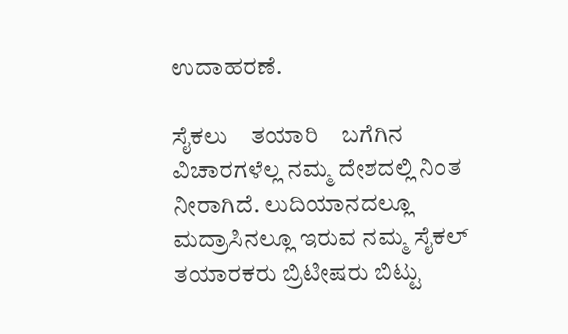ಉದಾಹರಣೆ.

ಸೈಕಲು    ತಯಾರಿ    ಬಗೆಗಿನ ವಿಚಾರಗಳೆಲ್ಲ ನಮ್ಮ ದೇಶದಲ್ಲಿ ನಿಂತ ನೀರಾಗಿದೆ. ಲುದಿಯಾನದಲ್ಲೂ ಮದ್ರಾಸಿನಲ್ಲೂ ಇರುವ ನಮ್ಮ ಸೈಕಲ್ ತಯಾರಕರು ಬ್ರಿಟೀಷರು ಬಿಟ್ಟು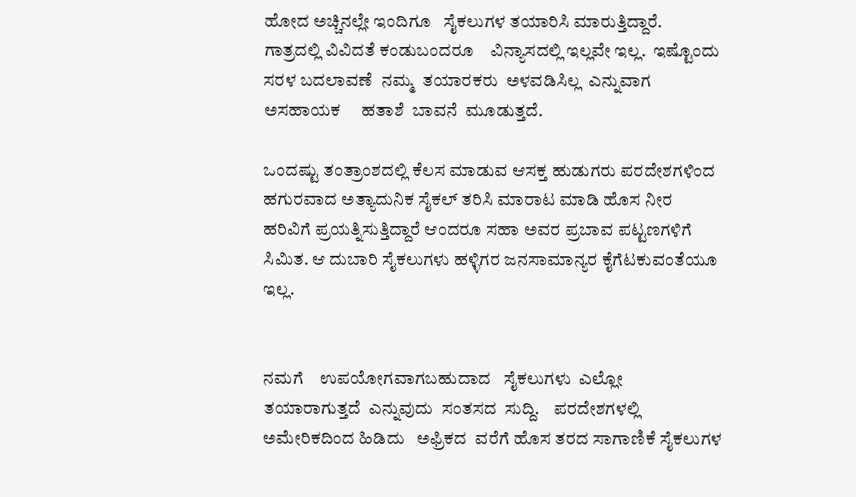ಹೋದ ಅಚ್ಚಿನಲ್ಲೇ ಇಂದಿಗೂ   ಸೈಕಲುಗಳ ತಯಾರಿಸಿ ಮಾರುತ್ತಿದ್ದಾರೆ.    ಗಾತ್ರದಲ್ಲಿ ವಿವಿದತೆ ಕಂಡುಬಂದರೂ    ವಿನ್ಯಾಸದಲ್ಲಿ ಇಲ್ಲವೇ ಇಲ್ಲ.  ಇಷ್ಟೊಂದು  ಸರಳ ಬದಲಾವಣೆ  ನಮ್ಮ  ತಯಾರಕರು  ಅಳವಡಿಸಿಲ್ಲ  ಎನ್ನುವಾಗ   ಅಸಹಾಯಕ     ಹತಾಶೆ  ಬಾವನೆ  ಮೂಡುತ್ತದೆ.

ಒಂದಷ್ಟು ತಂತ್ರಾಂಶದಲ್ಲಿ ಕೆಲಸ ಮಾಡುವ ಆಸಕ್ತ ಹುಡುಗರು ಪರದೇಶಗಳಿಂದ ಹಗುರವಾದ ಅತ್ಯಾದುನಿಕ ಸೈಕಲ್ ತರಿಸಿ ಮಾರಾಟ ಮಾಡಿ ಹೊಸ ನೀರ ಹರಿವಿಗೆ ಪ್ರಯತ್ನಿಸುತ್ತಿದ್ದಾರೆ ಆಂದರೂ ಸಹಾ ಅವರ ಪ್ರಬಾವ ಪಟ್ಟಣಗಳಿಗೆ ಸಿಮಿತ. ಆ ದುಬಾರಿ ಸೈಕಲುಗಳು ಹಳ್ಳಿಗರ ಜನಸಾಮಾನ್ಯರ ಕೈಗೆಟಕುವಂತೆಯೂ ಇಲ್ಲ.


ನಮಗೆ    ಉಪಯೋಗವಾಗಬಹುದಾದ   ಸೈಕಲುಗಳು  ಎಲ್ಲೋ  ತಯಾರಾಗುತ್ತದೆ  ಎನ್ನುವುದು  ಸಂತಸದ  ಸುದ್ದಿ.    ಪರದೇಶಗಳಲ್ಲಿ ಅಮೇರಿಕದಿಂದ ಹಿಡಿದು   ಅಫ್ರಿಕದ  ವರೆಗೆ ಹೊಸ ತರದ ಸಾಗಾಣಿಕೆ ಸೈಕಲುಗಳ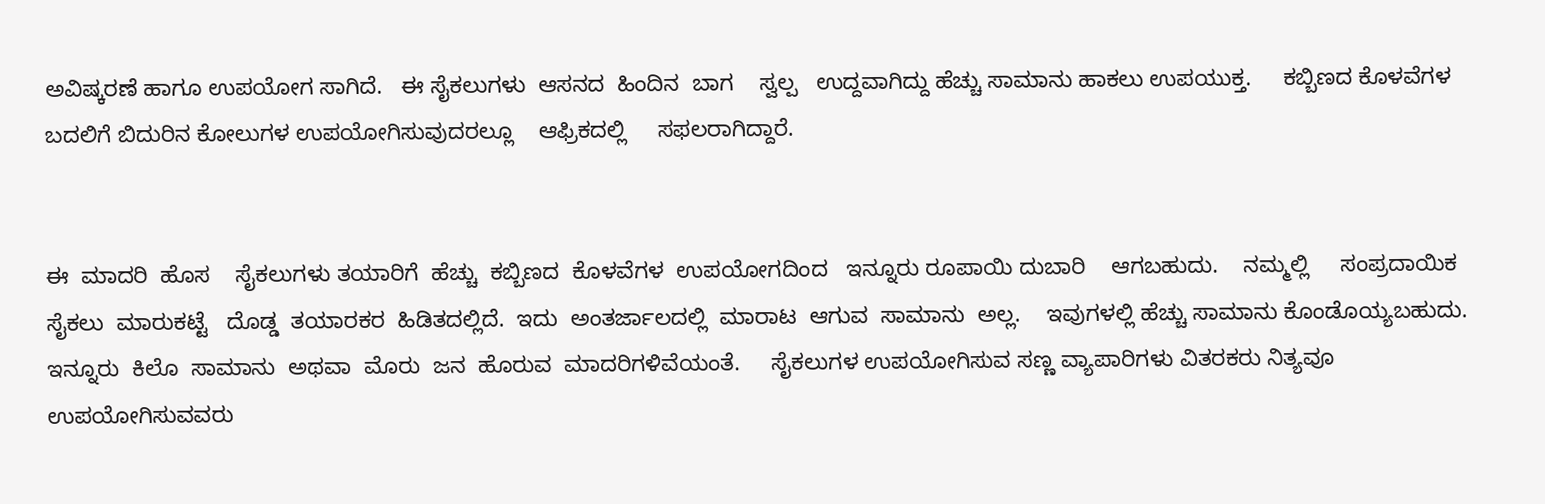ಅವಿಷ್ಕರಣೆ ಹಾಗೂ ಉಪಯೋಗ ಸಾಗಿದೆ.   ಈ ಸೈಕಲುಗಳು  ಆಸನದ  ಹಿಂದಿನ  ಬಾಗ    ಸ್ವಲ್ಪ   ಉದ್ದವಾಗಿದ್ದು ಹೆಚ್ಚು ಸಾಮಾನು ಹಾಕಲು ಉಪಯುಕ್ತ.     ಕಬ್ಬಿಣದ ಕೊಳವೆಗಳ ಬದಲಿಗೆ ಬಿದುರಿನ ಕೋಲುಗಳ ಉಪಯೋಗಿಸುವುದರಲ್ಲೂ    ಆಫ್ರಿಕದಲ್ಲಿ     ಸಫಲರಾಗಿದ್ದಾರೆ.


ಈ  ಮಾದರಿ  ಹೊಸ    ಸೈಕಲುಗಳು ತಯಾರಿಗೆ  ಹೆಚ್ಚು  ಕಬ್ಬಿಣದ  ಕೊಳವೆಗಳ  ಉಪಯೋಗದಿಂದ   ಇನ್ನೂರು ರೂಪಾಯಿ ದುಬಾರಿ    ಆಗಬಹುದು.    ನಮ್ಮಲ್ಲಿ     ಸಂಪ್ರದಾಯಿಕ  ಸೈಕಲು  ಮಾರುಕಟ್ಟೆ   ದೊಡ್ಡ  ತಯಾರಕರ  ಹಿಡಿತದಲ್ಲಿದೆ.  ಇದು  ಅಂತರ್ಜಾಲದಲ್ಲಿ  ಮಾರಾಟ  ಆಗುವ  ಸಾಮಾನು  ಅಲ್ಲ.    ಇವುಗಳಲ್ಲಿ ಹೆಚ್ಚು ಸಾಮಾನು ಕೊಂಡೊಯ್ಯಬಹುದು.   ಇನ್ನೂರು  ಕಿಲೊ  ಸಾಮಾನು  ಅಥವಾ  ಮೊರು  ಜನ  ಹೊರುವ  ಮಾದರಿಗಳಿವೆಯಂತೆ.     ಸೈಕಲುಗಳ ಉಪಯೋಗಿಸುವ ಸಣ್ಣ ವ್ಯಾಪಾರಿಗಳು ವಿತರಕರು ನಿತ್ಯವೂ ಉಪಯೋಗಿಸುವವರು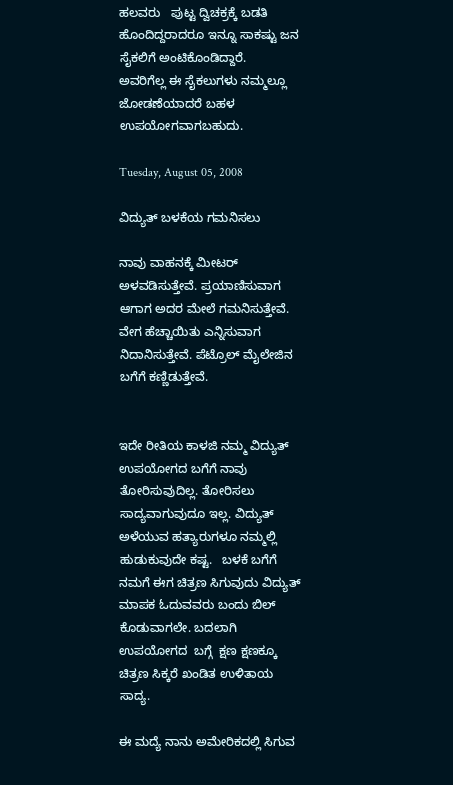ಹಲವರು   ಪುಟ್ಟ ದ್ವಿಚಕ್ರಕ್ಕೆ ಬಡತಿ ಹೊಂದಿದ್ದರಾದರೂ ಇನ್ನೂ ಸಾಕಷ್ಟು ಜನ ಸೈಕಲಿಗೆ ಅಂಟಿಕೊಂಡಿದ್ದಾರೆ.     ಅವರಿಗೆಲ್ಲ ಈ ಸೈಕಲುಗಳು ನಮ್ಮಲ್ಲೂ     ಜೋಡಣೆಯಾದರೆ ಬಹಳ ಉಪಯೋಗವಾಗಬಹುದು.

Tuesday, August 05, 2008

ವಿದ್ಯುತ್ ಬಳಕೆಯ ಗಮನಿಸಲು

ನಾವು ವಾಹನಕ್ಕೆ ಮೀಟರ್ ಅಳವಡಿಸುತ್ತೇವೆ. ಪ್ರಯಾಣಿಸುವಾಗ ಆಗಾಗ ಅದರ ಮೇಲೆ ಗಮನಿಸುತ್ತೇವೆ. ವೇಗ ಹೆಚ್ಚಾಯಿತು ಎನ್ನಿಸುವಾಗ ನಿದಾನಿಸುತ್ತೇವೆ. ಪೆಟ್ರೊಲ್ ಮೈಲೇಜಿನ ಬಗೆಗೆ ಕಣ್ಣಿಡುತ್ತೇವೆ.


ಇದೇ ರೀತಿಯ ಕಾಳಜಿ ನಮ್ಮ ವಿದ್ಯುತ್ ಉಪಯೋಗದ ಬಗೆಗೆ ನಾವು ತೋರಿಸುವುದಿಲ್ಲ. ತೋರಿಸಲು ಸಾದ್ಯವಾಗುವುದೂ ಇಲ್ಲ. ವಿದ್ಯುತ್ ಅಳೆಯುವ ಹತ್ಯಾರುಗಳೂ ನಮ್ಮಲ್ಲಿ ಹುಡುಕುವುದೇ ಕಷ್ಟ.   ಬಳಕೆ ಬಗೆಗೆ ನಮಗೆ ಈಗ ಚಿತ್ರಣ ಸಿಗುವುದು ವಿದ್ಯುತ್ ಮಾಪಕ ಓದುವವರು ಬಂದು ಬಿಲ್ ಕೊಡುವಾಗಲೇ. ಬದಲಾಗಿ  ಉಪಯೋಗದ  ಬಗ್ಗೆ  ಕ್ಷಣ ಕ್ಷಣಕ್ಕೂ ಚಿತ್ರಣ ಸಿಕ್ಕರೆ ಖಂಡಿತ ಉಳಿತಾಯ ಸಾದ್ಯ.

ಈ ಮದ್ಯೆ ನಾನು ಅಮೇರಿಕದಲ್ಲಿ ಸಿಗುವ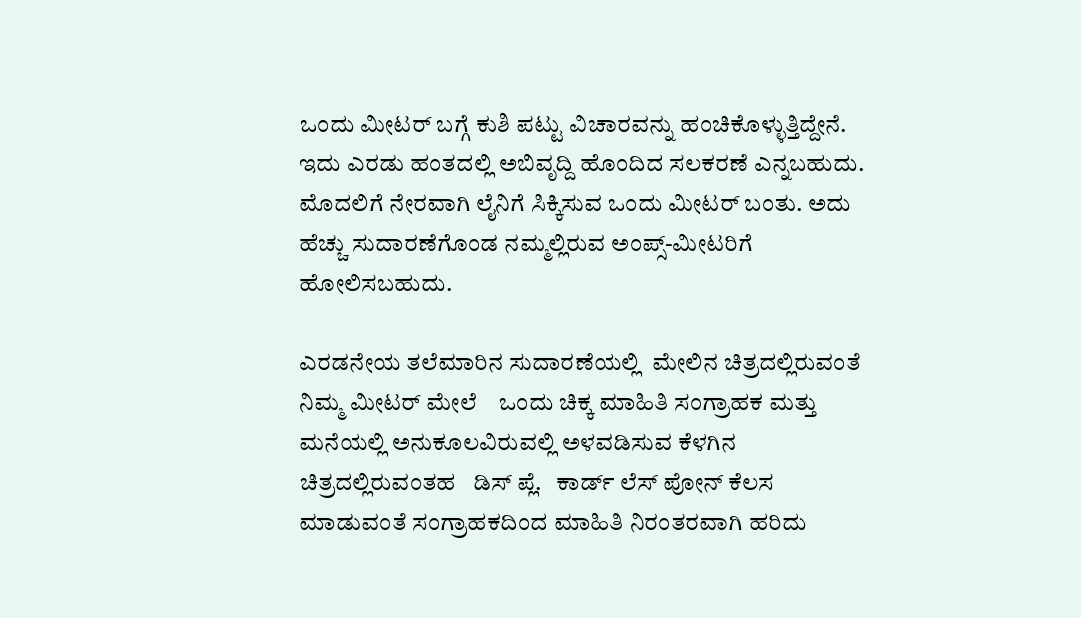ಒಂದು ಮೀಟರ್ ಬಗ್ಗೆ ಕುಶಿ ಪಟ್ಟು ವಿಚಾರವನ್ನು ಹಂಚಿಕೊಳ್ಳುತ್ತಿದ್ದೇನೆ. ಇದು ಎರಡು ಹಂತದಲ್ಲಿ ಅಬಿವೃದ್ದಿ ಹೊಂದಿದ ಸಲಕರಣೆ ಎನ್ನಬಹುದು. ಮೊದಲಿಗೆ ನೇರವಾಗಿ ಲೈನಿಗೆ ಸಿಕ್ಕಿಸುವ ಒಂದು ಮೀಟರ್ ಬಂತು. ಅದು ಹೆಚ್ಚು ಸುದಾರಣೆಗೊಂಡ ನಮ್ಮಲ್ಲಿರುವ ಅಂಪ್ಸ್-ಮೀಟರಿಗೆ ಹೋಲಿಸಬಹುದು.

ಎರಡನೇಯ ತಲೆಮಾರಿನ ಸುದಾರಣೆಯಲ್ಲಿ  ಮೇಲಿನ ಚಿತ್ರದಲ್ಲಿರುವಂತೆ  ನಿಮ್ಮ ಮೀಟರ್ ಮೇಲೆ    ಒಂದು ಚಿಕ್ಕ ಮಾಹಿತಿ ಸಂಗ್ರಾಹಕ ಮತ್ತು ಮನೆಯಲ್ಲಿ ಅನುಕೂಲವಿರುವಲ್ಲಿ ಅಳವಡಿಸುವ ಕೆಳಗಿನ  ಚಿತ್ರದಲ್ಲಿರುವಂತಹ   ಡಿಸ್ ಪ್ಲೆ.   ಕಾರ್ಡ್ ಲೆಸ್ ಪೋನ್ ಕೆಲಸ ಮಾಡುವಂತೆ ಸಂಗ್ರಾಹಕದಿಂದ ಮಾಹಿತಿ ನಿರಂತರವಾಗಿ ಹರಿದು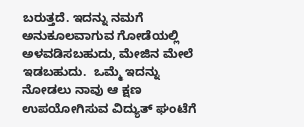ಬರುತ್ತದೆ. ಇದನ್ನು ನಮಗೆ ಅನುಕೂಲವಾಗುವ ಗೋಡೆಯಲ್ಲಿ ಅಳವಡಿಸಬಹುದು, ಮೇಜಿನ ಮೇಲೆ ಇಡಬಹುದು.  ಒಮ್ಮೆ ಇದನ್ನು ನೋಡಲು ನಾವು ಆ ಕ್ಷಣ ಉಪಯೋಗಿಸುವ ವಿದ್ಯುತ್ ಘಂಟೆಗೆ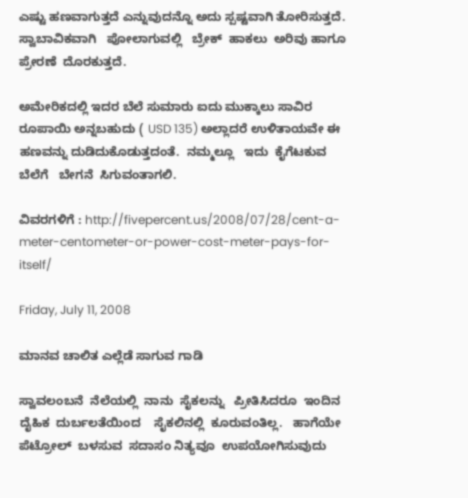ಎಷ್ಟು ಹಣವಾಗುತ್ತದೆ ಎನ್ನುವುದನ್ನೊ ಅದು ಸ್ಪಷ್ಟವಾಗಿ ತೋರಿಸುತ್ತದೆ. ಸ್ವಾಬಾವಿಕವಾಗಿ   ಪೋಲಾಗುವಲ್ಲಿ   ಬ್ರೇಕ್  ಹಾಕಲು  ಅರಿವು ಹಾಗೂ   ಪ್ರೇರಣೆ  ದೊರಕುತ್ತದೆ.

ಅಮೇರಿಕದಲ್ಲಿ ಇದರ ಬೆಲೆ ಸುಮಾರು ಐದು ಮುಕ್ಕಾಲು ಸಾವಿರ ರೂಪಾಯಿ ಅನ್ನಬಹುದು ( USD 135) ಅಲ್ಲಾದರೆ ಉಳಿತಾಯವೇ ಈ ಹಣವನ್ನು ದುಡಿದುಕೊಡುತ್ತದಂತೆ.  ನಮ್ಮಲ್ಲೂ   ಇದು  ಕೈಗೆಟಕುವ  ಬೆಲೆಗೆ   ಬೇಗನೆ  ಸಿಗುವಂತಾಗಲಿ.

ವಿವರಗಳಿಗೆ : http://fivepercent.us/2008/07/28/cent-a-meter-centometer-or-power-cost-meter-pays-for-itself/

Friday, July 11, 2008

ಮಾನವ ಚಾಲಿತ ಎಲ್ಲೆಡೆ ಸಾಗುವ ಗಾಡಿ

ಸ್ವಾವಲಂಬನೆ  ನೆಲೆಯಲ್ಲಿ  ನಾನು  ಸೈಕಲನ್ನು   ಪ್ರೀತಿಸಿದರೂ  ಇಂದಿನ  ದೈಹಿಕ  ದುರ್ಬಲತೆಯಿಂದ    ಸೈಕಲಿನಲ್ಲಿ  ಕೂರುವಂತಿಲ್ಲ.   ಹಾಗೆಯೇ  ಪೆಟ್ರೋಲ್  ಬಳಸುವ  ಸದಾಸಂ ನಿತ್ಯವೂ  ಉಪಯೋಗಿಸುವುದು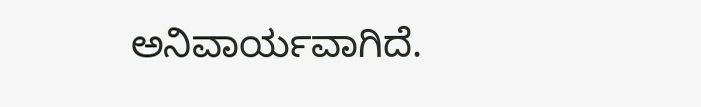ಅನಿವಾರ್ಯವಾಗಿದೆ.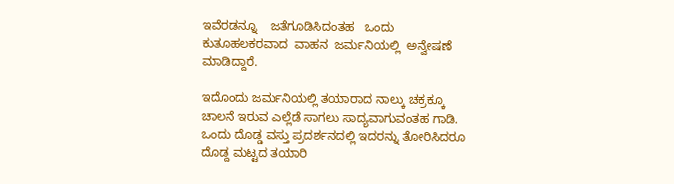ಇವೆರಡನ್ನೂ    ಜತೆಗೂಡಿಸಿದಂತಹ   ಒಂದು ಕುತೂಹಲಕರವಾದ  ವಾಹನ  ಜರ್ಮನಿಯಲ್ಲಿ  ಅನ್ವೇಷಣೆ  ಮಾಡಿದ್ದಾರೆ.

ಇದೊಂದು ಜರ್ಮನಿಯಲ್ಲಿ ತಯಾರಾದ ನಾಲ್ಕು ಚಕ್ರಕ್ಕೂ ಚಾಲನೆ ಇರುವ ಎಲ್ಲೆಡೆ ಸಾಗಲು ಸಾದ್ಯವಾಗುವಂತಹ ಗಾಡಿ. ಒಂದು ದೊಡ್ಡ ವಸ್ತು ಪ್ರದರ್ಶನದಲ್ಲಿ ಇದರನ್ನು ತೋರಿಸಿದರೂ ದೊಡ್ದ ಮಟ್ಟದ ತಯಾರಿ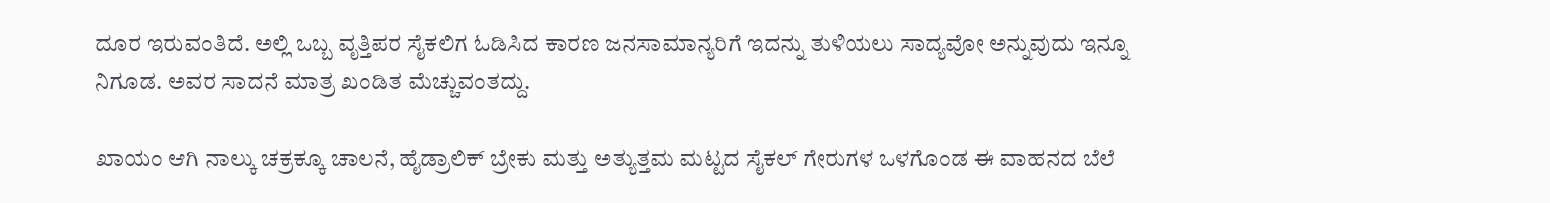ದೂರ ಇರುವಂತಿದೆ. ಅಲ್ಲಿ ಒಬ್ಬ ವೃತ್ತಿಪರ ಸೈಕಲಿಗ ಓಡಿಸಿದ ಕಾರಣ ಜನಸಾಮಾನ್ಯರಿಗೆ ಇದನ್ನು ತುಳಿಯಲು ಸಾದ್ಯವೋ ಅನ್ನುವುದು ಇನ್ನೂ ನಿಗೂಡ. ಅವರ ಸಾದನೆ ಮಾತ್ರ ಖಂಡಿತ ಮೆಚ್ಚುವಂತದ್ದು.

ಖಾಯಂ ಆಗಿ ನಾಲ್ಕು ಚಕ್ರಕ್ಕೂ ಚಾಲನೆ, ಹೈಡ್ರಾಲಿಕ್ ಬ್ರೇಕು ಮತ್ತು ಅತ್ಯುತ್ತಮ ಮಟ್ಟದ ಸೈಕಲ್ ಗೇರುಗಳ ಒಳಗೊಂಡ ಈ ವಾಹನದ ಬೆಲೆ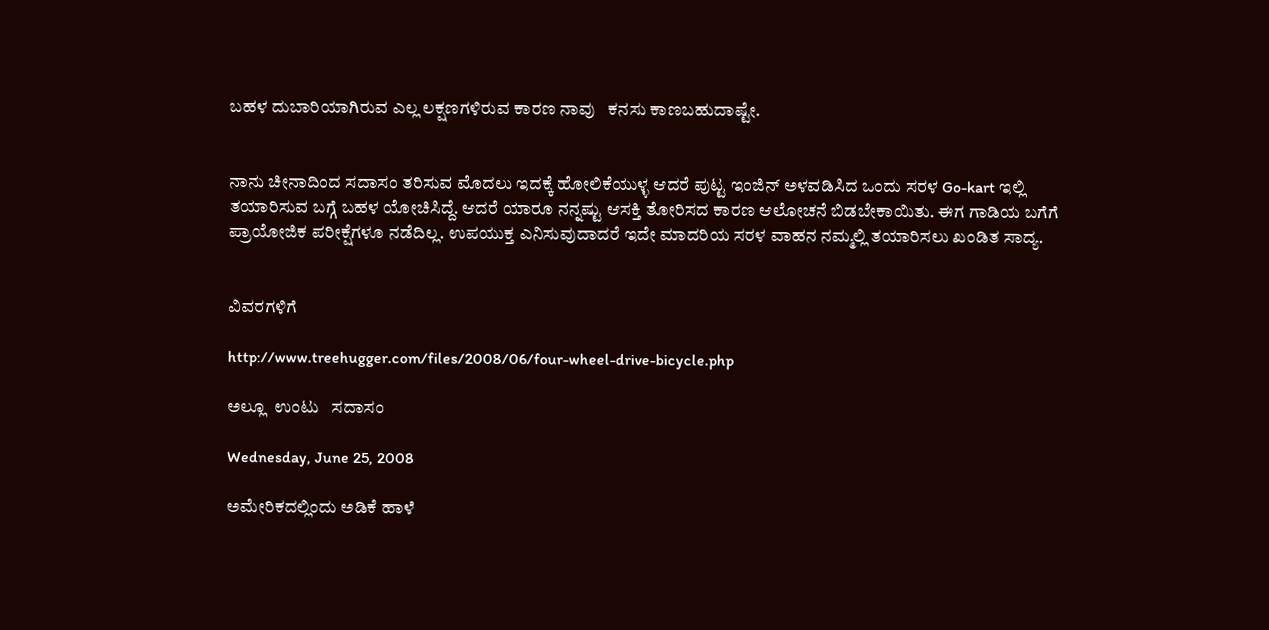ಬಹಳ ದುಬಾರಿಯಾಗಿರುವ ಎಲ್ಲ ಲಕ್ಷಣಗಳಿರುವ ಕಾರಣ ನಾವು   ಕನಸು ಕಾಣಬಹುದಾಷ್ಟೇ.


ನಾನು ಚೀನಾದಿಂದ ಸದಾಸಂ ತರಿಸುವ ಮೊದಲು ಇದಕ್ಕೆ ಹೋಲಿಕೆಯುಳ್ಳ ಆದರೆ ಪುಟ್ಟ ಇಂಜಿನ್ ಅಳವಡಿಸಿದ ಒಂದು ಸರಳ Go-kart ಇಲ್ಲಿ ತಯಾರಿಸುವ ಬಗ್ಗೆ ಬಹಳ ಯೋಚಿಸಿದ್ದೆ. ಆದರೆ ಯಾರೂ ನನ್ನಷ್ಟು ಆಸಕ್ತಿ ತೋರಿಸದ ಕಾರಣ ಆಲೋಚನೆ ಬಿಡಬೇಕಾಯಿತು. ಈಗ ಗಾಡಿಯ ಬಗೆಗೆ ಪ್ರಾಯೋಜಿಕ ಪರೀಕ್ಷೆಗಳೂ ನಡೆದಿಲ್ಲ. ಉಪಯುಕ್ತ ಎನಿಸುವುದಾದರೆ ಇದೇ ಮಾದರಿಯ ಸರಳ ವಾಹನ ನಮ್ಮಲ್ಲಿ ತಯಾರಿಸಲು ಖಂಡಿತ ಸಾದ್ಯ.


ವಿವರಗಳಿಗೆ

http://www.treehugger.com/files/2008/06/four-wheel-drive-bicycle.php

ಅಲ್ಲೂ  ಉಂಟು   ಸದಾಸಂ

Wednesday, June 25, 2008

ಅಮೇರಿಕದಲ್ಲಿಂದು ಅಡಿಕೆ ಹಾಳೆ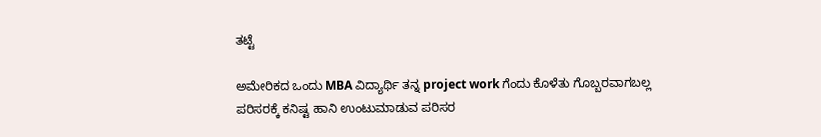ತಟ್ಟೆ

ಅಮೇರಿಕದ ಒಂದು MBA ವಿದ್ಯಾರ್ಥಿ ತನ್ನ project work ಗೆಂದು ಕೊಳೆತು ಗೊಬ್ಬರವಾಗಬಲ್ಲ ಪರಿಸರಕ್ಕೆ ಕನಿಷ್ಟ ಹಾನಿ ಉಂಟುಮಾಡುವ ಪರಿಸರ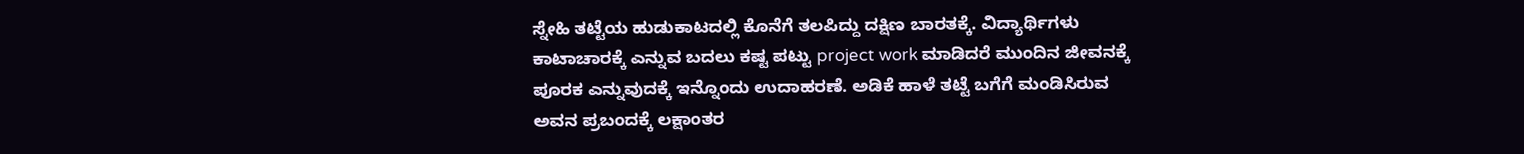ಸ್ನೇಹಿ ತಟ್ಟೆಯ ಹುಡುಕಾಟದಲ್ಲಿ ಕೊನೆಗೆ ತಲಪಿದ್ದು ದಕ್ಷಿಣ ಬಾರತಕ್ಕೆ. ವಿದ್ಯಾರ್ಥಿಗಳು ಕಾಟಾಚಾರಕ್ಕೆ ಎನ್ನುವ ಬದಲು ಕಷ್ಟ ಪಟ್ಟು project work ಮಾಡಿದರೆ ಮುಂದಿನ ಜೀವನಕ್ಕೆ ಪೂರಕ ಎನ್ನುವುದಕ್ಕೆ ಇನ್ನೊಂದು ಉದಾಹರಣೆ. ಅಡಿಕೆ ಹಾಳೆ ತಟ್ಟೆ ಬಗೆಗೆ ಮಂಡಿಸಿರುವ ಅವನ ಪ್ರಬಂದಕ್ಕೆ ಲಕ್ಷಾಂತರ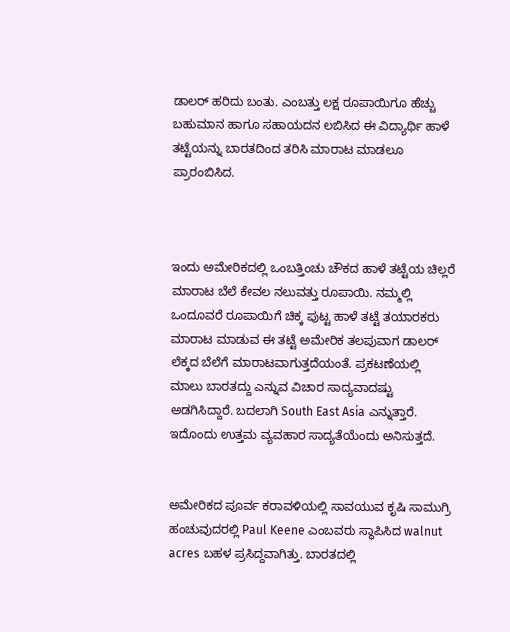ಡಾಲರ್ ಹರಿದು ಬಂತು. ಎಂಬತ್ತು ಲಕ್ಷ ರೂಪಾಯಿಗೂ ಹೆಚ್ಚು ಬಹುಮಾನ ಹಾಗೂ ಸಹಾಯದನ ಲಬಿಸಿದ ಈ ವಿದ್ಯಾರ್ಥಿ ಹಾಳೆ ತಟ್ಟೆಯನ್ನು ಬಾರತದಿಂದ ತರಿಸಿ ಮಾರಾಟ ಮಾಡಲೂ ಪ್ರಾರಂಬಿಸಿದ.



ಇಂದು ಅಮೇರಿಕದಲ್ಲಿ ಒಂಬತ್ತಿಂಚು ಚೌಕದ ಹಾಳೆ ತಟ್ಟೆಯ ಚಿಲ್ಲರೆ ಮಾರಾಟ ಬೆಲೆ ಕೇವಲ ನಲುವತ್ತು ರೂಪಾಯಿ. ನಮ್ಮಲ್ಲಿ ಒಂದೂವರೆ ರೂಪಾಯಿಗೆ ಚಿಕ್ಕ ಪುಟ್ಟ ಹಾಳೆ ತಟ್ಟೆ ತಯಾರಕರು ಮಾರಾಟ ಮಾಡುವ ಈ ತಟ್ಟೆ ಅಮೇರಿಕ ತಲಪುವಾಗ ಡಾಲರ್ ಲೆಕ್ಕದ ಬೆಲೆಗೆ ಮಾರಾಟವಾಗುತ್ತದೆಯಂತೆ. ಪ್ರಕಟಣೆಯಲ್ಲಿ ಮಾಲು ಬಾರತದ್ದು ಎನ್ನುವ ವಿಚಾರ ಸಾದ್ಯವಾದಷ್ಟು ಅಡಗಿಸಿದ್ದಾರೆ. ಬದಲಾಗಿ South East Asia ಎನ್ನುತ್ತಾರೆ. ಇದೊಂದು ಉತ್ತಮ ವ್ಯವಹಾರ ಸಾದ್ಯತೆಯೆಂದು ಅನಿಸುತ್ತದೆ.


ಅಮೇರಿಕದ ಪೂರ್ವ ಕರಾವಳಿಯಲ್ಲಿ ಸಾವಯುವ ಕೃಷಿ ಸಾಮುಗ್ರಿ ಹಂಚುವುದರಲ್ಲಿ Paul Keene ಎಂಬವರು ಸ್ಥಾಪಿಸಿದ walnut acres ಬಹಳ ಪ್ರಸಿದ್ದವಾಗಿತ್ತು. ಬಾರತದಲ್ಲಿ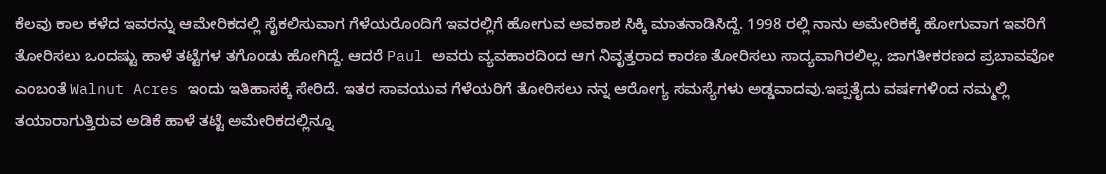ಕೆಲವು ಕಾಲ ಕಳೆದ ಇವರನ್ನು ಆಮೇರಿಕದಲ್ಲಿ ಸೈಕಲಿಸುವಾಗ ಗೆಳೆಯರೊಂದಿಗೆ ಇವರಲ್ಲಿಗೆ ಹೋಗುವ ಅವಕಾಶ ಸಿಕ್ಕಿ ಮಾತನಾಡಿಸಿದ್ದೆ. 1998 ರಲ್ಲಿ ನಾನು ಅಮೇರಿಕಕ್ಕೆ ಹೋಗುವಾಗ ಇವರಿಗೆ ತೋರಿಸಲು ಒಂದಷ್ಟು ಹಾಳೆ ತಟ್ಟೆಗಳ ತಗೊಂಡು ಹೋಗಿದ್ದೆ. ಆದರೆ Paul ಅವರು ವ್ಯವಹಾರದಿಂದ ಆಗ ನಿವೃತ್ತರಾದ ಕಾರಣ ತೋರಿಸಲು ಸಾದ್ಯವಾಗಿರಲಿಲ್ಲ. ಜಾಗತೀಕರಣದ ಪ್ರಬಾವವೋ ಎಂಬಂತೆ Walnut Acres ಇಂದು ಇತಿಹಾಸಕ್ಕೆ ಸೇರಿದೆ. ಇತರ ಸಾವಯುವ ಗೆಳೆಯರಿಗೆ ತೋರಿಸಲು ನನ್ನ ಆರೋಗ್ಯ ಸಮಸ್ಯೆಗಳು ಅಡ್ಡವಾದವು.ಇಪ್ಪತೈದು ವರ್ಷಗಳಿಂದ ನಮ್ಮಲ್ಲಿ ತಯಾರಾಗುತ್ತಿರುವ ಅಡಿಕೆ ಹಾಳೆ ತಟ್ಟೆ ಅಮೇರಿಕದಲ್ಲಿನ್ನೂ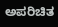ಅಪರಿಚಿತ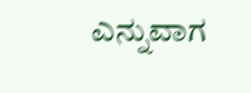ಎನ್ನುವಾಗ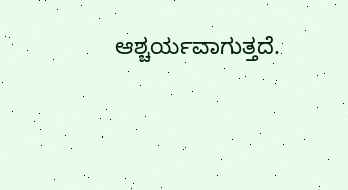ಆಶ್ಚರ್ಯವಾಗುತ್ತದೆ.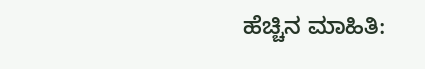ಹೆಚ್ಚಿನ ಮಾಹಿತಿ: